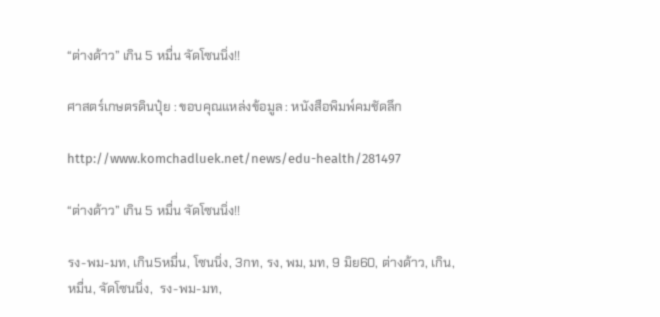“ต่างด้าว” เกิน 5 หมื่น จัดโซนนิ่ง!!

ศาสตร์เกษตรดินปุ๋ย : ขอบคุณแหล่งข้อมูล : หนังสือพิมพ์คมชัดลึก

http://www.komchadluek.net/news/edu-health/281497

“ต่างด้าว” เกิน 5 หมื่น จัดโซนนิ่ง!!

รง-พม-มท, เกิน5หมื่น, โซนนิ่ง, 3กท, รง, พม, มท, 9 มิย60, ต่างด้าว, เกิน, หมื่น, จัดโซนนิ่ง,  รง-พม-มท,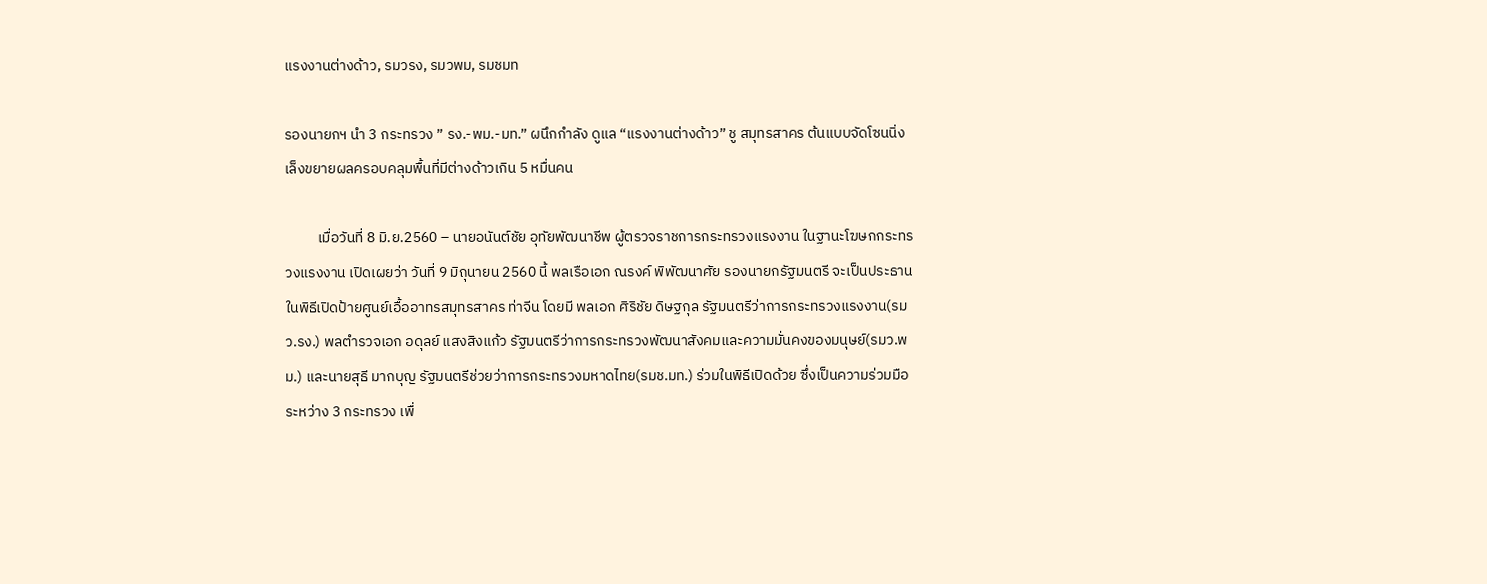แรงงานต่างด้าว, รมวรง, รมวพม, รมชมท

รองนายกฯ นำ 3 กระทรวง ” รง.-พม.-มท.” ผนึกกำลัง ดูแล “แรงงานต่างด้าว” ชู สมุทรสาคร ต้นแบบจัดโซนนิ่ง เล็งขยายผลครอบคลุมพื้นที่มีต่างด้าวเกิน 5 หมื่นคน

          เมื่อวันที่ 8 มิ.ย.2560 – นายอนันต์ชัย อุทัยพัฒนาชีพ ผู้ตรวจราชการกระทรวงแรงงาน ในฐานะโฆษกกระทรวงแรงงาน เปิดเผยว่า วันที่ 9 มิถุนายน 2560 นี้ พลเรือเอก ณรงค์ พิพัฒนาศัย รองนายกรัฐมนตรี จะเป็นประธานในพิธีเปิดป้ายศูนย์เอื้ออาทรสมุทรสาคร ท่าจีน โดยมี พลเอก ศิริชัย ดิษฐกุล รัฐมนตรีว่าการกระทรวงแรงงาน(รมว.รง.) พลตำรวจเอก อดุลย์ แสงสิงแก้ว รัฐมนตรีว่าการกระทรวงพัฒนาสังคมและความมั่นคงของมนุษย์(รมว.พม.) และนายสุธี มากบุญ รัฐมนตรีช่วยว่าการกระทรวงมหาดไทย(รมช.มท.) ร่วมในพิธีเปิดด้วย ซึ่งเป็นความร่วมมือระหว่าง 3 กระทรวง เพื่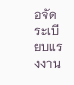อจัดระเบียบแรงงาน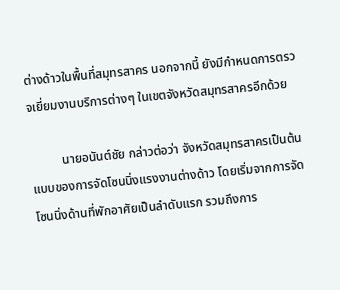ต่างด้าวในพื้นที่สมุทรสาคร นอกจากนี้ ยังมีกำหนดการตรวจเยี่ยมงานบริการต่างๆ ในเขตจังหวัดสมุทรสาครอีกด้วย

          นายอนันต์ชัย กล่าวต่อว่า จังหวัดสมุทรสาครเป็นต้นแบบของการจัดโซนนิ่งแรงงานต่างด้าว โดยเริ่มจากการจัดโซนนิ่งด้านที่พักอาศัยเป็นลำดับแรก รวมถึงการ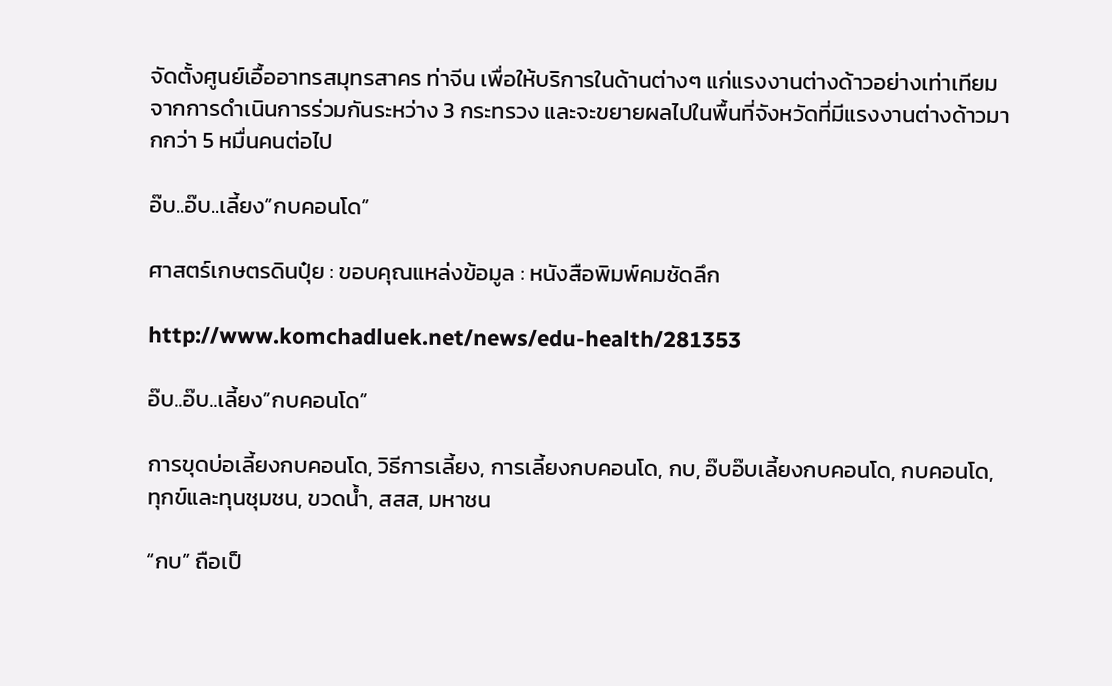จัดตั้งศูนย์เอื้ออาทรสมุทรสาคร ท่าจีน เพื่อให้บริการในด้านต่างๆ แก่แรงงานต่างด้าวอย่างเท่าเทียม จากการดำเนินการร่วมกันระหว่าง 3 กระทรวง และจะขยายผลไปในพื้นที่จังหวัดที่มีแรงงานต่างด้าวมากกว่า 5 หมื่นคนต่อไป

อ๊บ..อ๊บ..เลี้ยง”กบคอนโด”

ศาสตร์เกษตรดินปุ๋ย : ขอบคุณแหล่งข้อมูล : หนังสือพิมพ์คมชัดลึก

http://www.komchadluek.net/news/edu-health/281353

อ๊บ..อ๊บ..เลี้ยง”กบคอนโด”

การขุดบ่อเลี้ยงกบคอนโด, วิธีการเลี้ยง, การเลี้ยงกบคอนโด, กบ, อ๊บอ๊บเลี้ยงกบคอนโด, กบคอนโด, ทุกข์และทุนชุมชน, ขวดน้ำ, สสส, มหาชน

“กบ” ถือเป็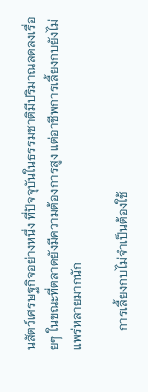นสัตว์เศรษฐกิจอย่างหนึ่ง ที่ปัจจุบันในธรรมชาติมีปริมาณลดลงเรื่อยๆ ในขณะที่ตลาดยังมีความต้องการสูง แต่อาชีพการเลี้ยงกบยังไม่แพร่หลายมากนัก

      การเลี้ยงกบไม่จำเป็นต้องใช้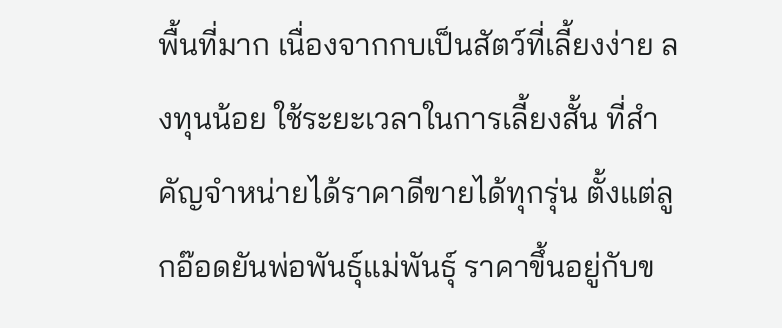พื้นที่มาก เนื่องจากกบเป็นสัตว์ที่เลี้ยงง่าย ลงทุนน้อย ใช้ระยะเวลาในการเลี้ยงสั้น ที่สำคัญจำหน่ายได้ราคาดีขายได้ทุกรุ่น ตั้งแต่ลูกอ๊อดยันพ่อพันธุ์แม่พันธุ์ ราคาขึ้นอยู่กับข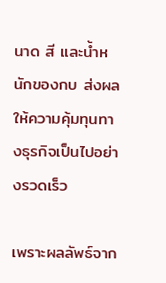นาด สี และน้ำหนักของกบ ส่งผลให้ความคุ้มทุนทางธุรกิจเป็นไปอย่างรวดเร็ว

เพราะผลลัพธ์จาก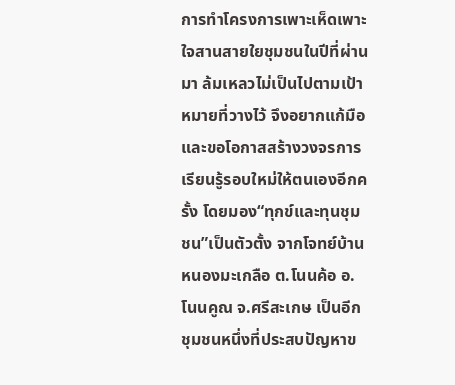การทำโครงการเพาะเห็ดเพาะใจสานสายใยชุมชนในปีที่ผ่านมา ล้มเหลวไม่เป็นไปตามเป้าหมายที่วางไว้ จึงอยากแก้มือและขอโอกาสสร้างวงจรการเรียนรู้รอบใหม่ให้ตนเองอีกครั้ง โดยมอง“ทุกข์และทุนชุมชน”เป็นตัวตั้ง จากโจทย์บ้านหนองมะเกลือ ต.โนนค้อ อ.โนนคูณ จ.ศรีสะเกษ เป็นอีกชุมชนหนึ่งที่ประสบปัญหาข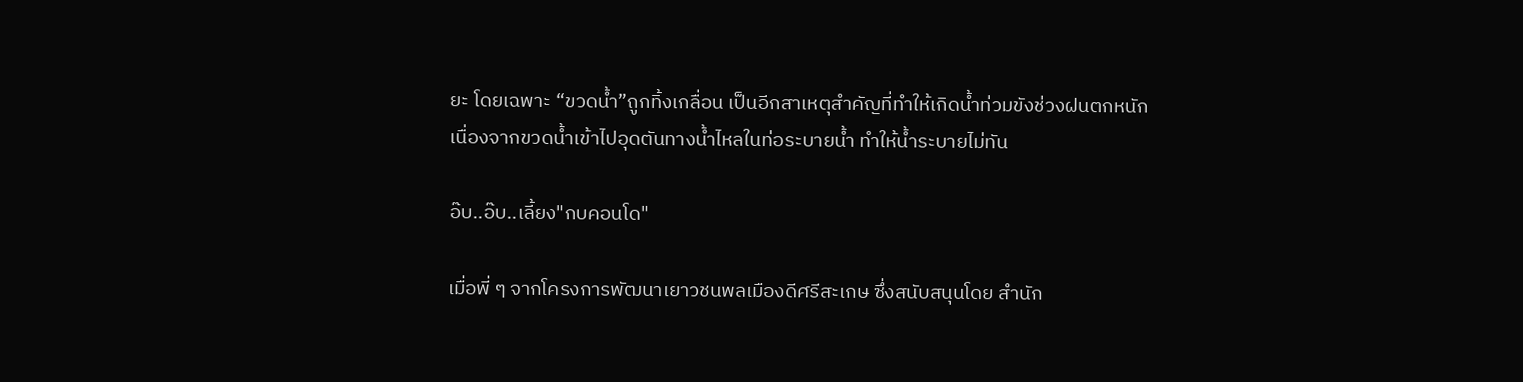ยะ โดยเฉพาะ “ขวดน้ำ”ถูกทิ้งเกลื่อน เป็นอีกสาเหตุสำคัญที่ทำให้เกิดน้ำท่วมขังช่วงฝนตกหนัก เนื่องจากขวดน้ำเข้าไปอุดตันทางน้ำไหลในท่อระบายน้ำ ทำให้น้ำระบายไม่ทัน

อ๊บ..อ๊บ..เลี้ยง"กบคอนโด"

เมื่อพี่ ๆ จากโครงการพัฒนาเยาวชนพลเมืองดีศรีสะเกษ ซึ่งสนับสนุนโดย สำนัก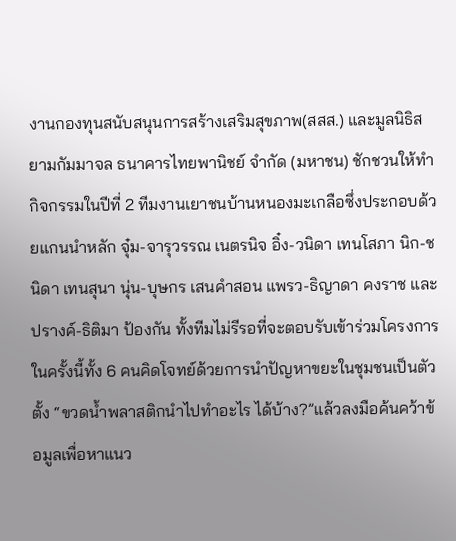งานกองทุนสนับสนุนการสร้างเสริมสุขภาพ(สสส.) และมูลนิธิสยามกัมมาจล ธนาคารไทยพานิชย์ จำกัด (มหาชน) ชักชวนให้ทำกิจกรรมในปีที่ 2 ทีมงานเยาชนบ้านหนองมะเกลือซึ่งประกอบด้วยแกนนำหลัก จุ๋ม-จารุวรรณ เนตรนิจ อิ๋ง-วนิดา เทนโสภา นิก-ชนิดา เทนสุนา นุ่น-บุษกร เสนคำสอน แพรว-ธิญาดา คงราช และ ปรางค์-ธิติมา ป้องกัน ทั้งทีมไม่รีรอที่จะตอบรับเข้าร่วมโครงการ ในครั้งนี้ทั้ง 6 คนคิดโจทย์ด้วยการนำปัญหาขยะในชุมชนเป็นตัวตั้ง “ขวดน้ำพลาสติกนำไปทำอะไร ได้บ้าง?”แล้วลงมือค้นคว้าข้อมูลเพื่อหาแนว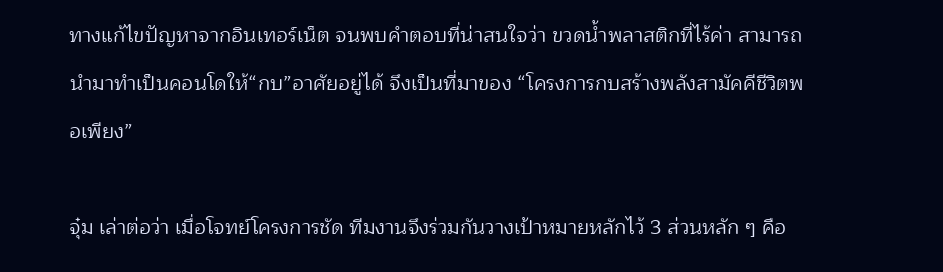ทางแก้ไขปัญหาจากอินเทอร์เน็ต จนพบคำตอบที่น่าสนใจว่า ขวดน้ำพลาสติกที่ไร้ค่า สามารถนำมาทำเป็นคอนโดให้“กบ”อาศัยอยู่ได้ จึงเป็นที่มาของ “โครงการกบสร้างพลังสามัคคีชีวิตพอเพียง”

จุ๋ม เล่าต่อว่า เมื่อโจทย์โครงการชัด ทีมงานจึงร่วมกันวางเป้าหมายหลักไว้ 3 ส่วนหลัก ๆ คือ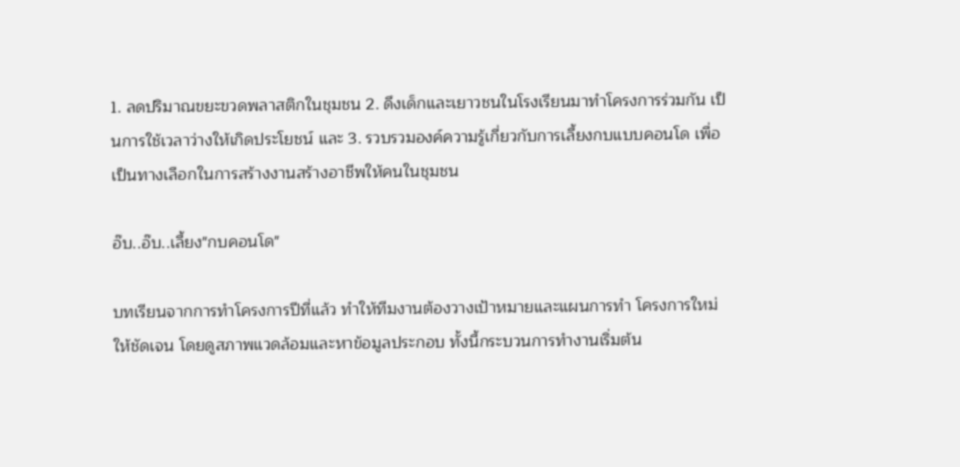1. ลดปริมาณขยะขวดพลาสติกในชุมชน 2. ดึงเด็กและเยาวชนในโรงเรียนมาทำโครงการร่วมกัน เป็นการใช้เวลาว่างให้เกิดประโยชน์ และ 3. รวบรวมองค์ความรู้เกี่ยวกับการเลี้ยงกบแบบคอนโด เพื่อเป็นทางเลือกในการสร้างงานสร้างอาชีพให้คนในชุมชน

อ๊บ..อ๊บ..เลี้ยง"กบคอนโด"

บทเรียนจากการทำโครงการปีที่แล้ว ทำให้ทีมงานต้องวางเป้าหมายและแผนการทำ โครงการใหม่ให้ชัดเจน โดยดูสภาพแวดล้อมและหาข้อมูลประกอบ ทั้งนี้กระบวนการทำงานเริ่มต้น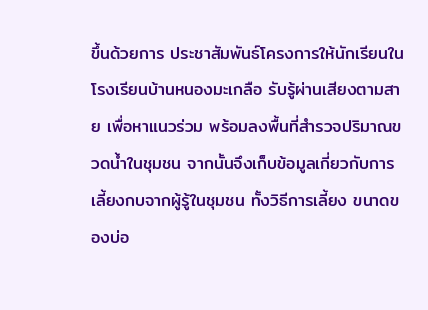ขึ้นด้วยการ ประชาสัมพันธ์โครงการให้นักเรียนในโรงเรียนบ้านหนองมะเกลือ รับรู้ผ่านเสียงตามสาย เพื่อหาแนวร่วม พร้อมลงพื้นที่สำรวจปริมาณขวดน้ำในชุมชน จากนั้นจึงเก็บข้อมูลเกี่ยวกับการเลี้ยงกบจากผู้รู้ในชุมชน ทั้งวิธีการเลี้ยง ขนาดของบ่อ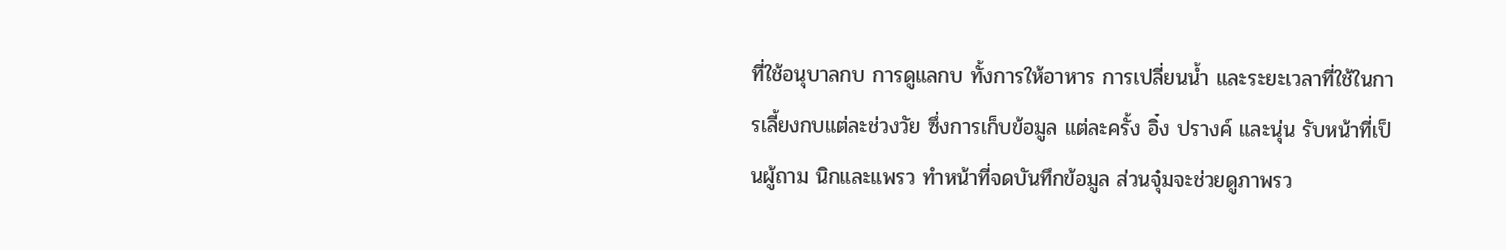ที่ใช้อนุบาลกบ การดูแลกบ ทั้งการให้อาหาร การเปลี่ยนน้ำ และระยะเวลาที่ใช้ในการเลี้ยงกบแต่ละช่วงวัย ซึ่งการเก็บข้อมูล แต่ละครั้ง อิ๋ง ปรางค์ และนุ่น รับหน้าที่เป็นผู้ถาม นิกและแพรว ทำหน้าที่จดบันทึกข้อมูล ส่วนจุ๋มจะช่วยดูภาพรว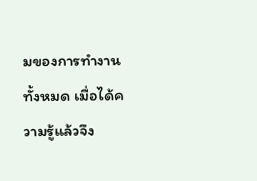มของการทำงานทั้งหมด เมื่อได้ความรู้แล้วจึง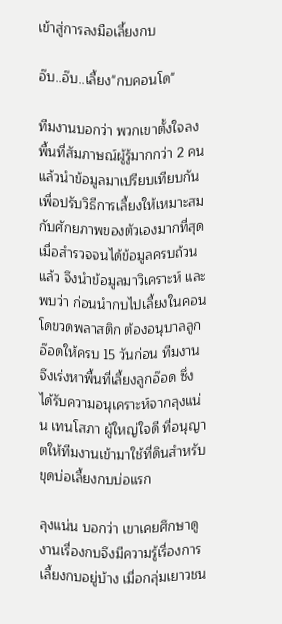เข้าสู่การลงมือเลี้ยงกบ

อ๊บ..อ๊บ..เลี้ยง"กบคอนโด"

ทีมงานบอกว่า พวกเขาตั้งใจลงพื้นที่สัมภาษณ์ผู้รู้มากกว่า 2 คน แล้วนำข้อมูลมาเปรียบเทียบกัน เพื่อปรับวิธีการเลี้ยงให้เหมาะสมกับศักยภาพของตัวเองมากที่สุด เมื่อสำรวจจนได้ข้อมูลครบถ้วนแล้ว จึงนำข้อมูลมาวิเคราะห์ และพบว่า ก่อนนำกบไปเลี้ยงในคอนโดขวดพลาสติก ต้องอนุบาลลูกอ๊อดให้ครบ 15 วันก่อน ทีมงานจึงเร่งหาพื้นที่เลี้ยงลูกอ๊อด ซึ่งได้รับความอนุเคราะห์จากลุงแน่น เทนโสภา ผู้ใหญ่ใจดี ที่อนุญาตให้ทีมงานเข้ามาใช้ที่ดินสำหรับขุดบ่อเลี้ยงกบบ่อแรก

ลุงแน่น บอกว่า เขาเคยศึกษาดูงานเรื่องกบจึงมีความรู้เรื่องการเลี้ยงกบอยู่บ้าง เมื่อกลุ่มเยาวชน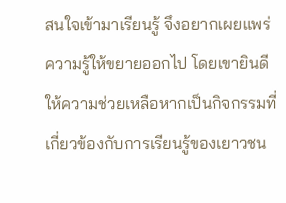สนใจเข้ามาเรียนรู้ จึงอยากเผยแพร่ความรู้ให้ขยายออกไป โดยเขายินดีให้ความช่วยเหลือหากเป็นกิจกรรมที่ เกี่ยวข้องกับการเรียนรู้ของเยาวชน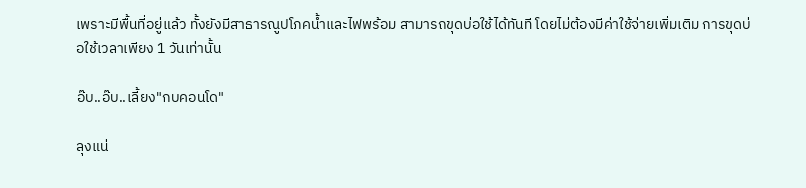เพราะมีพื้นที่อยู่แล้ว ทั้งยังมีสาธารณูปโภคน้ำและไฟพร้อม สามารถขุดบ่อใช้ได้ทันที โดยไม่ต้องมีค่าใช้จ่ายเพิ่มเติม การขุดบ่อใช้เวลาเพียง 1 วันเท่านั้น

อ๊บ..อ๊บ..เลี้ยง"กบคอนโด"

ลุงแน่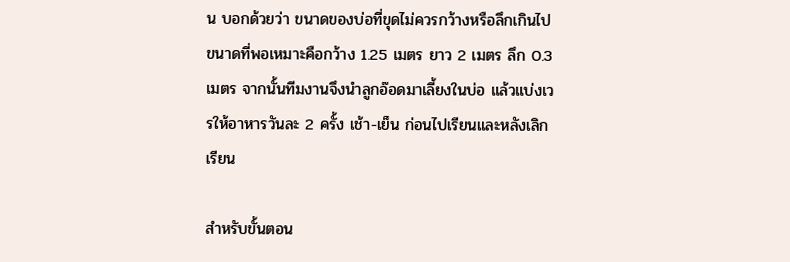น บอกด้วยว่า ขนาดของบ่อที่ขุดไม่ควรกว้างหรือลึกเกินไป ขนาดที่พอเหมาะคือกว้าง 1.25 เมตร ยาว 2 เมตร ลึก 0.3 เมตร จากนั้นทีมงานจึงนำลูกอ๊อดมาเลี้ยงในบ่อ แล้วแบ่งเวรให้อาหารวันละ 2 ครั้ง เช้า-เย็น ก่อนไปเรียนและหลังเลิกเรียน

สำหรับขั้นตอน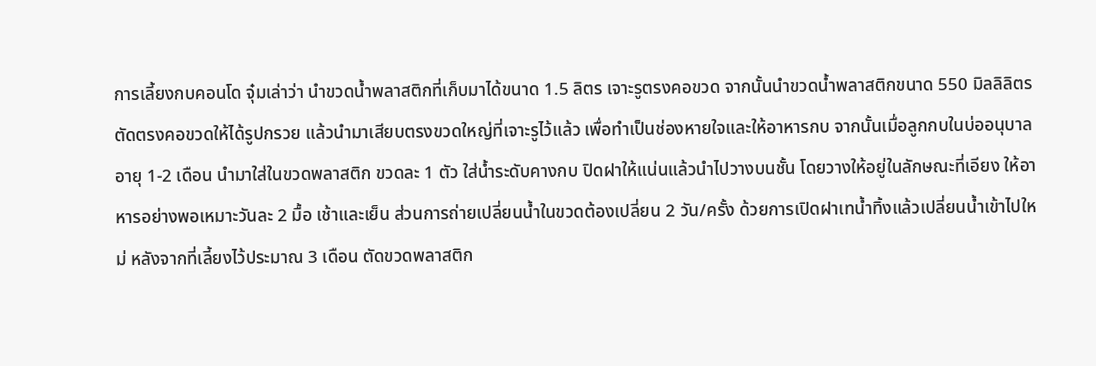การเลี้ยงกบคอนโด จุ๋มเล่าว่า นำขวดน้ำพลาสติกที่เก็บมาได้ขนาด 1.5 ลิตร เจาะรูตรงคอขวด จากนั้นนำขวดน้ำพลาสติกขนาด 550 มิลลิลิตร ตัดตรงคอขวดให้ได้รูปกรวย แล้วนำมาเสียบตรงขวดใหญ่ที่เจาะรูไว้แล้ว เพื่อทำเป็นช่องหายใจและให้อาหารกบ จากนั้นเมื่อลูกกบในบ่ออนุบาลอายุ 1-2 เดือน นำมาใส่ในขวดพลาสติก ขวดละ 1 ตัว ใส่น้ำระดับคางกบ ปิดฝาให้แน่นแล้วนำไปวางบนชั้น โดยวางให้อยู่ในลักษณะที่เอียง ให้อาหารอย่างพอเหมาะวันละ 2 มื้อ เช้าและเย็น ส่วนการถ่ายเปลี่ยนน้ำในขวดต้องเปลี่ยน 2 วัน/ครั้ง ด้วยการเปิดฝาเทน้ำทิ้งแล้วเปลี่ยนน้ำเข้าไปใหม่ หลังจากที่เลี้ยงไว้ประมาณ 3 เดือน ตัดขวดพลาสติก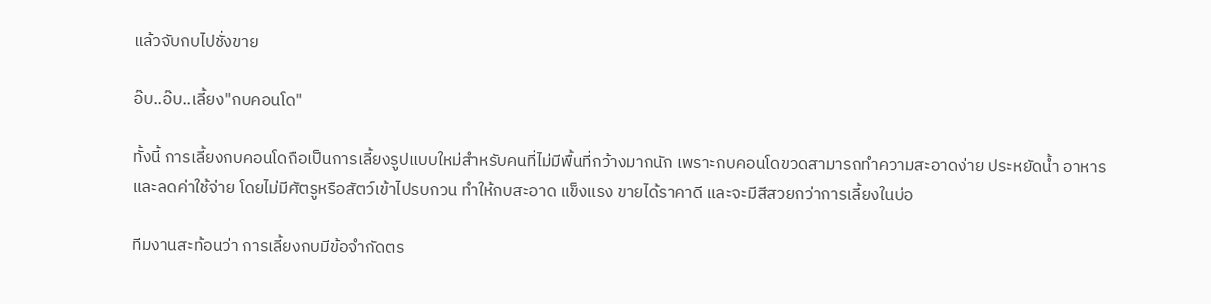แล้วจับกบไปชั่งขาย

อ๊บ..อ๊บ..เลี้ยง"กบคอนโด"

ทั้งนี้ การเลี้ยงกบคอนโดถือเป็นการเลี้ยงรูปแบบใหม่สำหรับคนที่ไม่มีพื้นที่กว้างมากนัก เพราะกบคอนโดขวดสามารถทำความสะอาดง่าย ประหยัดน้ำ อาหาร และลดค่าใช้จ่าย โดยไม่มีศัตรูหรือสัตว์เข้าไปรบกวน ทำให้กบสะอาด แข็งแรง ขายได้ราคาดี และจะมีสีสวยกว่าการเลี้ยงในบ่อ

ทีมงานสะท้อนว่า การเลี้ยงกบมีข้อจำกัดตร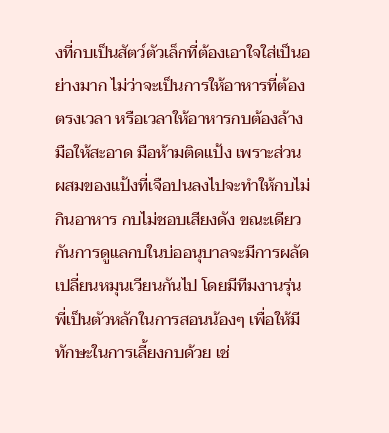งที่กบเป็นสัตว์ตัวเล็กที่ต้องเอาใจใส่เป็นอย่างมาก ไม่ว่าจะเป็นการให้อาหารที่ต้องตรงเวลา หรือเวลาให้อาหารกบต้องล้างมือให้สะอาด มือห้ามติดแป้ง เพราะส่วนผสมของแป้งที่เจือปนลงไปจะทำให้กบไม่กินอาหาร กบไม่ชอบเสียงดัง ขณะเดียวกันการดูแลกบในบ่ออนุบาลจะมีการผลัดเปลี่ยนหมุนเวียนกันไป โดยมีทีมงานรุ่นพี่เป็นตัวหลักในการสอนน้องๆ เพื่อให้มีทักษะในการเลี้ยงกบด้วย เช่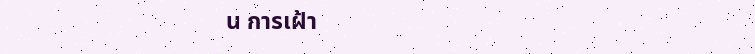น การเฝ้า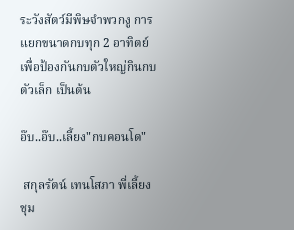ระวังสัตว์มีพิษจำพวกงู การแยกขนาดกบทุก 2 อาทิตย์ เพื่อป้องกันกบตัวใหญ่กินกบตัวเล็ก เป็นต้น

อ๊บ..อ๊บ..เลี้ยง"กบคอนโด"

 สกุลรัตน์ เทนโสภา พี่เลี้ยงชุม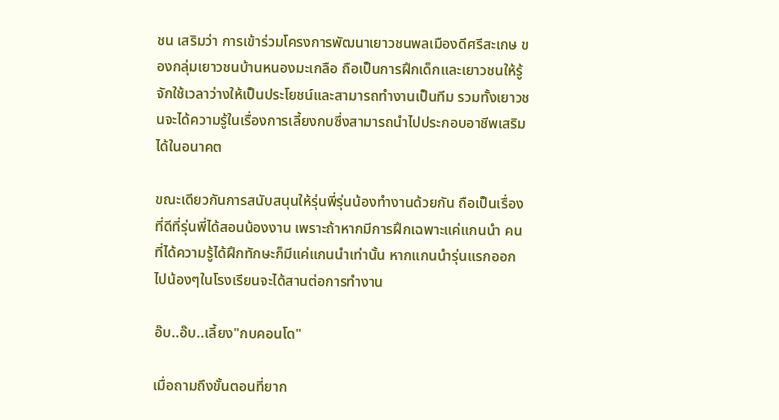ชน เสริมว่า การเข้าร่วมโครงการพัฒนาเยาวชนพลเมืองดีศรีสะเกษ ของกลุ่มเยาวชนบ้านหนองมะเกลือ ถือเป็นการฝึกเด็กและเยาวชนให้รู้จักใช้เวลาว่างให้เป็นประโยชน์และสามารถทำงานเป็นทีม รวมทั้งเยาวชนจะได้ความรู้ในเรื่องการเลี้ยงกบซึ่งสามารถนำไปประกอบอาชีพเสริมได้ในอนาคต

ขณะเดียวกันการสนับสนุนให้รุ่นพี่รุ่นน้องทำงานด้วยกัน ถือเป็นเรื่องที่ดีที่รุ่นพี่ได้สอนน้องงาน เพราะถ้าหากมีการฝึกเฉพาะแค่แกนนำ คนที่ได้ความรู้ได้ฝึกทักษะก็มีแค่แกนนำเท่านั้น หากแกนนำรุ่นแรกออกไปน้องๆในโรงเรียนจะได้สานต่อการทำงาน

อ๊บ..อ๊บ..เลี้ยง"กบคอนโด"

เมื่อถามถึงขั้นตอนที่ยาก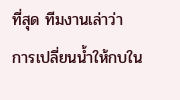ที่สุด ทีมงานเล่าว่า การเปลี่ยนน้ำให้กบใน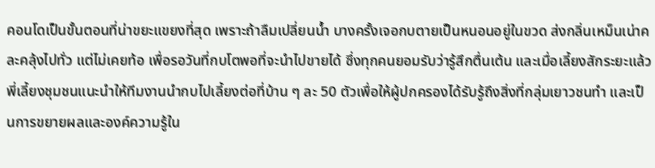คอนโดเป็นขั้นตอนที่น่าขยะแขยงที่สุด เพราะถ้าลืมเปลี่ยนน้ำ บางครั้งเจอกบตายเป็นหนอนอยู่ในขวด ส่งกลิ่นเหม็นเน่าคละคลุ้งไปทั่ว แต่ไม่เคยท้อ เพื่อรอวันที่กบโตพอที่จะนำไปขายได้ ซึ่งทุกคนยอมรับว่ารู้สึกตื่นเต้น และเมื่อเลี้ยงสักระยะแล้วพี่เลี้ยงชุมชนแนะนำให้ทีมงานนำกบไปเลี้ยงต่อที่บ้าน ๆ ละ 50 ตัวเพื่อให้ผู้ปกครองได้รับรู้ถึงสิ่งที่กลุ่มเยาวชนทำ และเป็นการขยายผลและองค์ความรู้ใน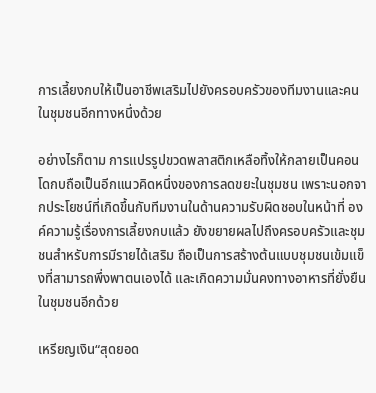การเลี้ยงกบให้เป็นอาชีพเสริมไปยังครอบครัวของทีมงานและคนในชุมชนอีกทางหนึ่งด้วย

อย่างไรก็ตาม การแปรรูปขวดพลาสติกเหลือทิ้งให้กลายเป็นคอนโดกบถือเป็นอีกแนวคิดหนึ่งของการลดขยะในชุมชน เพราะนอกจากประโยชน์ที่เกิดขึ้นกับทีมงานในด้านความรับผิดชอบในหน้าที่ องค์ความรู้เรื่องการเลี้ยงกบแล้ว ยังขยายผลไปถึงครอบครัวและชุมชนสำหรับการมีรายได้เสริม ถือเป็นการสร้างต้นแบบชุมชนเข้มแข็งที่สามารถพึ่งพาตนเองได้ และเกิดความมั่นคงทางอาหารที่ยั่งยืนในชุมชนอีกด้วย

เหรียญเงิน“สุดยอด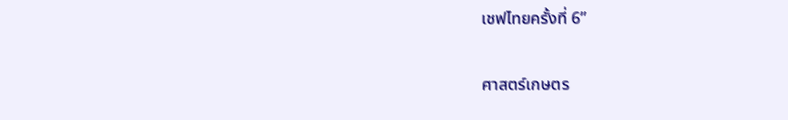เชฟไทยครั้งที่ 6”

ศาสตร์เกษตร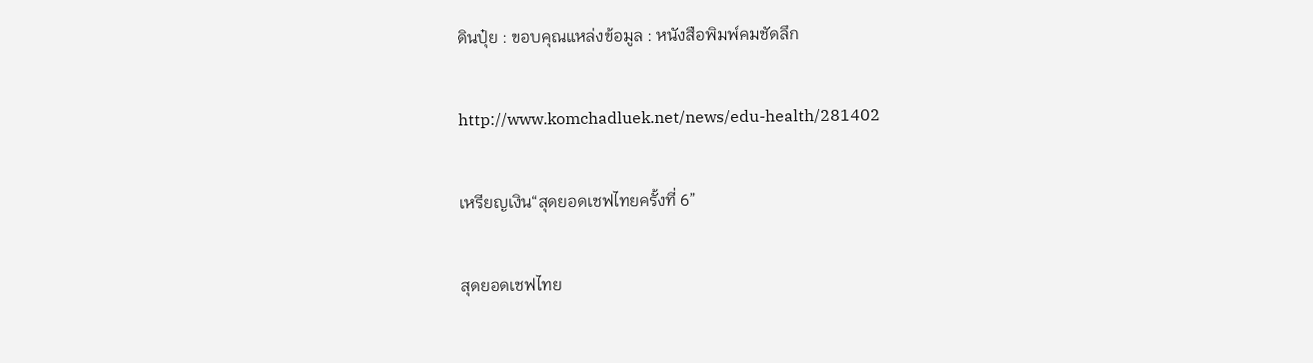ดินปุ๋ย : ขอบคุณแหล่งข้อมูล : หนังสือพิมพ์คมชัดลึก

http://www.komchadluek.net/news/edu-health/281402

เหรียญเงิน“สุดยอดเชฟไทยครั้งที่ 6”

สุดยอดเชฟไทย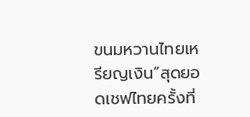ขนมหวานไทยเหรียญเงิน“สุดยอดเชฟไทยครั้งที่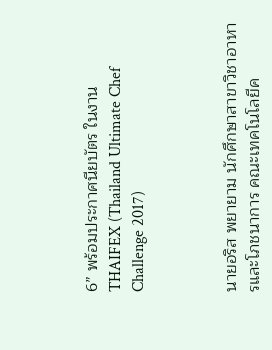6” พร้อมประกาศนียบัตร ในงาน THAIFEX (Thailand Ultimate Chef Challenge 2017)



นายอริส พยายาม นักศึกษาสาขาวิชาอาหารและโภชนาการ คณะเทคโนโลยีค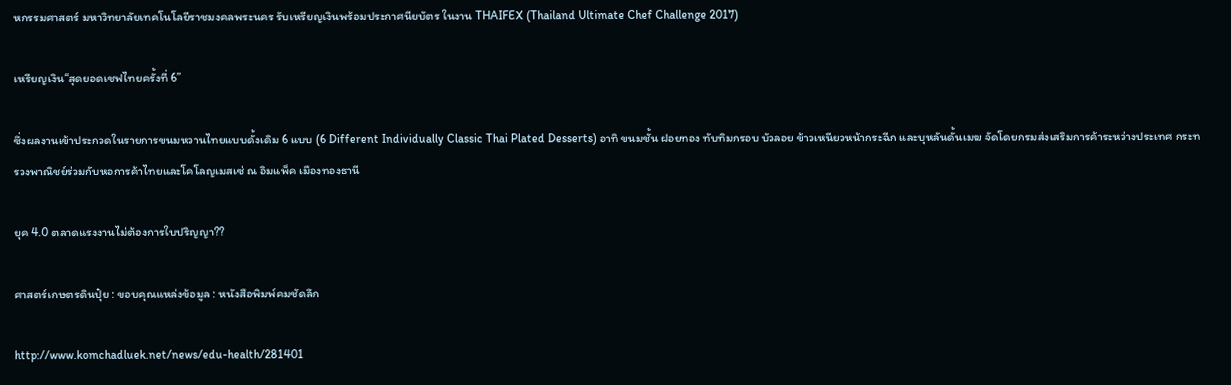หกรรมศาสตร์ มหาวิทยาลัยเทคโนโลยีราชมงคลพระนคร รับเหรียญเงินพร้อมประกาศนียบัตร ในงาน THAIFEX (Thailand Ultimate Chef Challenge 2017)

เหรียญเงิน“สุดยอดเชฟไทยครั้งที่ 6”

ซึ่งผลงานเข้าประกวดในรายการขนมหวานไทยแบบดั้งเดิม 6 แบบ (6 Different Individually Classic Thai Plated Desserts) อาทิ ขนมชั้น ฝอยทอง ทับทิมกรอบ บัวลอย ข้าวเหนียวหน้ากระฉีก และบุหลันดั้นเมฆ จัดโดยกรมส่งเสริมการค้าระหว่างประเทศ กระทรวงพาณิชย์ร่วมกับหอการค้าไทยและโคโลญเมสเซ่ ณ อิมแพ็ค เมืองทองธานี

ยุค 4.0 ตลาดแรงงานไม่ต้องการใบปริญญา??

ศาสตร์เกษตรดินปุ๋ย : ขอบคุณแหล่งข้อมูล : หนังสือพิมพ์คมชัดลึก

http://www.komchadluek.net/news/edu-health/281401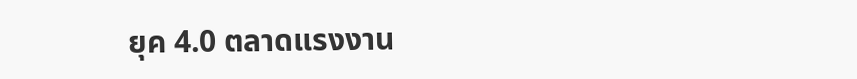ยุค 4.0 ตลาดแรงงาน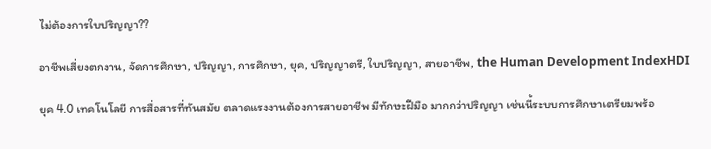ไม่ต้องการใบปริญญา??

อาชีพเสี่ยงตกงาน, จัดการศึกษา, ปริญญา, การศึกษา, ยุค, ปริญญาตรี, ใบปริญญา, สายอาชีพ, the Human Development IndexHDI

ยุค 4.0 เทคโนโลยี การสื่อสารที่ทันสมัย ตลาดแรงงานต้องการสายอาชีพ มีทักษะฝีมือ มากกว่าปริญญา เช่นนี้ระบบการศึกษาเตรียมพร้อ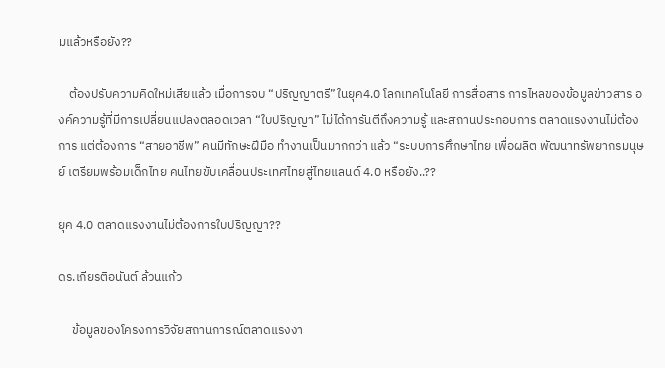มแล้วหรือยัง??

    ต้องปรับความคิดใหม่เสียแล้ว เมื่อการจบ “ปริญญาตรี”ในยุค4.0 โลกเทคโนโลยี การสื่อสาร การไหลของข้อมูลข่าวสาร องค์ความรู้ที่มีการเปลี่ยนแปลงตลอดเวลา “ใบปริญญา” ไม่ได้การันตีถึงความรู้ และสถานประกอบการ ตลาดแรงงานไม่ต้องการ แต่ต้องการ “สายอาชีพ” คนมีทักษะฝีมือ ทำงานเป็นมากกว่า แล้ว “ระบบการศึกษาไทย เพื่อผลิต พัฒนาทรัพยากรมนุษย์ เตรียมพร้อมเด็กไทย คนไทยขับเคลื่อนประเทศไทยสู่ไทยแลนด์ 4.0 หรือยัง..??

ยุค 4.0 ตลาดแรงงานไม่ต้องการใบปริญญา??

ดร.เกียรติอนันต์ ล้วนแก้ว

     ข้อมูลของโครงการวิจัยสถานการณ์ตลาดแรงงา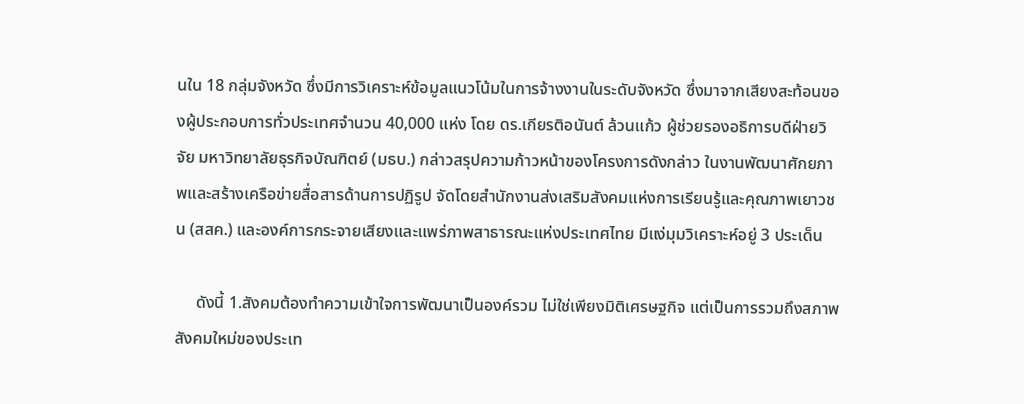นใน 18 กลุ่มจังหวัด ซึ่งมีการวิเคราะห์ข้อมูลแนวโน้มในการจ้างงานในระดับจังหวัด ซึ่งมาจากเสียงสะท้อนของผู้ประกอบการทั่วประเทศจำนวน 40,000 แห่ง โดย ดร.เกียรติอนันต์ ล้วนแก้ว ผู้ช่วยรองอธิการบดีฝ่ายวิจัย มหาวิทยาลัยธุรกิจบัณฑิตย์ (มธบ.) กล่าวสรุปความก้าวหน้าของโครงการดังกล่าว ในงานพัฒนาศักยภาพและสร้างเครือข่ายสื่อสารด้านการปฏิรูป จัดโดยสำนักงานส่งเสริมสังคมแห่งการเรียนรู้และคุณภาพเยาวชน (สสค.) และองค์การกระจายเสียงและแพร่ภาพสาธารณะแห่งประเทศไทย มีแง่มุมวิเคราะห์อยู่ 3 ประเด็น

     ดังนี้ 1.สังคมต้องทำความเข้าใจการพัฒนาเป็นองค์รวม ไม่ใช่เพียงมิติเศรษฐกิจ แต่เป็นการรวมถึงสภาพสังคมใหม่ของประเท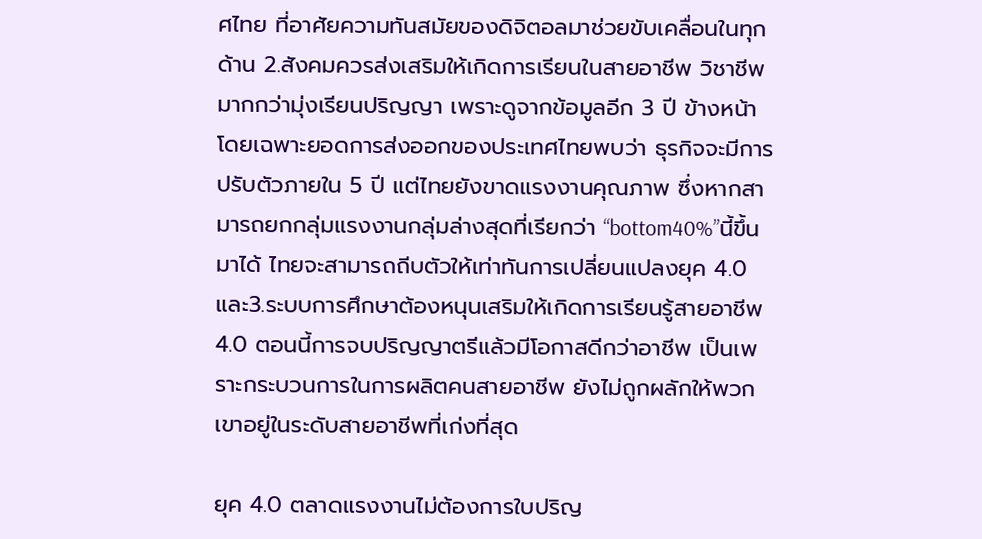ศไทย ที่อาศัยความทันสมัยของดิจิตอลมาช่วยขับเคลื่อนในทุกด้าน 2.สังคมควรส่งเสริมให้เกิดการเรียนในสายอาชีพ วิชาชีพ มากกว่ามุ่งเรียนปริญญา เพราะดูจากข้อมูลอีก 3 ปี ข้างหน้าโดยเฉพาะยอดการส่งออกของประเทศไทยพบว่า ธุรกิจจะมีการปรับตัวภายใน 5 ปี แต่ไทยยังขาดแรงงานคุณภาพ ซึ่งหากสามารถยกกลุ่มแรงงานกลุ่มล่างสุดที่เรียกว่า “bottom40%”นี้ขึ้นมาได้ ไทยจะสามารถถีบตัวให้เท่าทันการเปลี่ยนแปลงยุค 4.0 และ3.ระบบการศึกษาต้องหนุนเสริมให้เกิดการเรียนรู้สายอาชีพ 4.0 ตอนนี้การจบปริญญาตรีแล้วมีโอกาสดีกว่าอาชีพ เป็นเพราะกระบวนการในการผลิตคนสายอาชีพ ยังไม่ถูกผลักให้พวกเขาอยู่ในระดับสายอาชีพที่เก่งที่สุด

ยุค 4.0 ตลาดแรงงานไม่ต้องการใบปริญ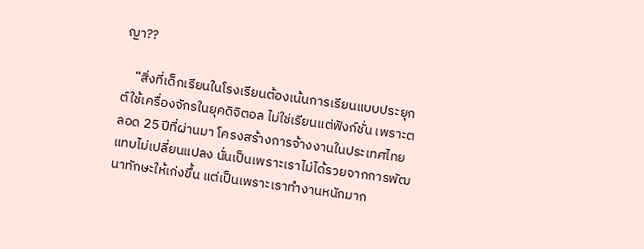ญา??

    “สิ่งที่เด็กเรียนในโรงเรียนต้องเน้นการเรียนแบบประยุกต์ใช้เครื่องจักรในยุคดิจิตอล ไม่ใช่เรียนแต่ฟังก์ชั่น เพราะตลอด 25 ปีที่ผ่านมา โครงสร้างการจ้างงานในประเทศไทยแทบไม่เปลี่ยนแปลง นั่นเป็นเพราะเราไม่ได้รวยจากการพัฒนาทักษะให้เก่งขึ้น แต่เป็นเพราะเราทำงานหนักมาก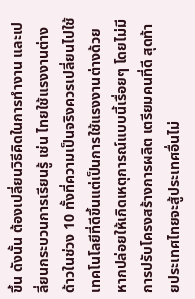ขึ้น ดังนั้น ต้องเปลี่ยนวิธีคิดในการทำงาน และเปลี่ยนกระบวนการเรียนรู้ เช่น ไทยใช้แรงงานต่างด้าวในช่วง 10 ทั้งที่ความเป็นจริงควรเปลี่ยนไปใช้เทคโนโลยีที่ดีขึ้นแต่เป็นการใช้แรงงานต่างด้วย หากปล่อยให้เกิดเหตุการณ์แบบนี้เรื่อยๆ โดยไม่มีการปรับโครงสร้างการผลิต เตรียมคนที่ดี สุดท้ายประเทศไทยจะสู้ประเทศอื่นไม่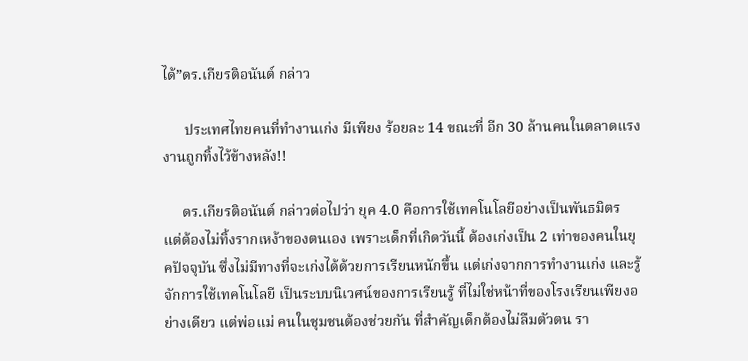ได้”ดร.เกียรติอนันต์ กล่าว

      ประเทศไทยคนที่ทำงานเก่ง มีเพียง ร้อยละ 14 ขณะที่ อีก 30 ล้านคนในตลาดแรงงานถูกทิ้งไว้ข้างหลัง!!

     ดร.เกียรติอนันต์ กล่าวต่อไปว่า ยุค 4.0 คือการใช้เทคโนโลยีอย่างเป็นพันธมิตร แต่ต้องไม่ทิ้งรากเหง้าของตนเอง เพราะเด็กที่เกิดวันนี้ ต้องเก่งเป็น 2 เท่าของคนในยุคปัจจุบัน ซึ่งไม่มีทางที่จะเก่งได้ด้วยการเรียนหนักขึ้น แต่เก่งจากการทำงานเก่ง และรู้จักการใช้เทคโนโลยี เป็นระบบนิเวศน์ของการเรียนรู้ ที่ไม่ใช่หน้าที่ของโรงเรียนเพียงอย่างเดียว แต่พ่อแม่ คนในชุมชนต้องช่วยกัน ที่สำคัญเด็กต้องไม่ลืมตัวตน รา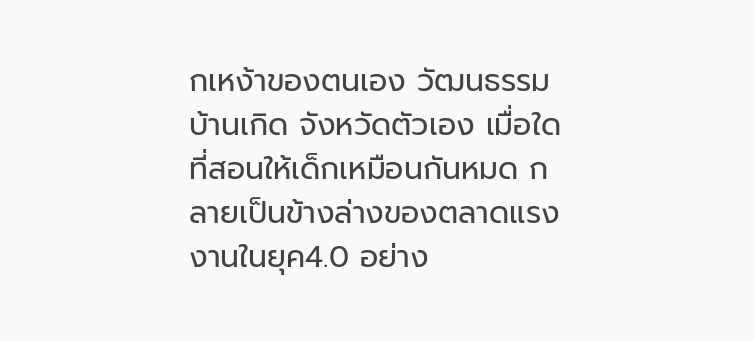กเหง้าของตนเอง วัฒนธรรมบ้านเกิด จังหวัดตัวเอง เมื่อใดที่สอนให้เด็กเหมือนกันหมด กลายเป็นข้างล่างของตลาดแรงงานในยุค4.0 อย่าง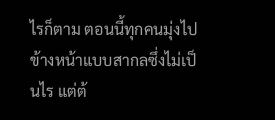ไรก็ตาม ตอนนี้ทุกคนมุ่งไป ข้างหน้าแบบสากลซึ่งไม่เป็นไร แต่ต้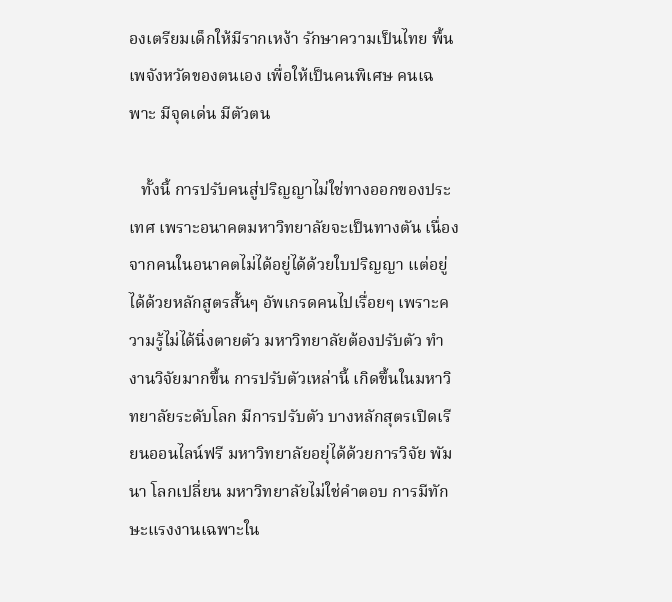องเตรียมเด็กให้มีรากเหง้า รักษาความเป็นไทย พื้นเพจังหวัดของตนเอง เพื่อให้เป็นคนพิเศษ คนเฉพาะ มีจุดเด่น มีตัวตน

   ทั้งนี้ การปรับคนสู่ปริญญาไม่ใช่ทางออกของประเทศ เพราะอนาคตมหาวิทยาลัยจะเป็นทางตัน เนื่องจากคนในอนาคตไม่ได้อยู่ได้ด้วยใบปริญญา แต่อยู่ได้ด้วยหลักสูตรสั้นๆ อัพเกรดคนไปเรื่อยๆ เพราะความรู้ไม่ได้นิ่งตายตัว มหาวิทยาลัยต้องปรับตัว ทำงานวิจัยมากขึ้น การปรับตัวเหล่านี้ เกิดขึ้นในมหาวิทยาลัยระดับโลก มีการปรับตัว บางหลักสุตรเปิดเรียนออนไลน์ฟรี มหาวิทยาลัยอยุ่ได้ด้วยการวิจัย พัมนา โลกเปลี่ยน มหาวิทยาลัยไม่ใช่คำตอบ การมีทักษะแรงงานเฉพาะใน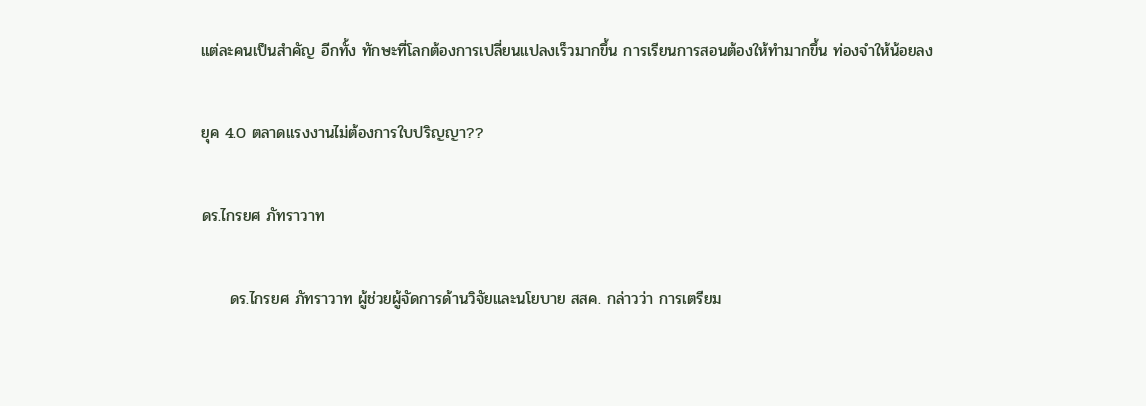แต่ละคนเป็นสำคัญ อีกทั้ง ทักษะที่โลกต้องการเปลี่ยนแปลงเร็วมากขึ้น การเรียนการสอนต้องให้ทำมากขึ้น ท่องจำให้น้อยลง

ยุค 4.0 ตลาดแรงงานไม่ต้องการใบปริญญา??

ดร.ไกรยศ ภัทราวาท

     ดร.ไกรยศ ภัทราวาท ผู้ช่วยผู้จัดการด้านวิจัยและนโยบาย สสค. กล่าวว่า การเตรียม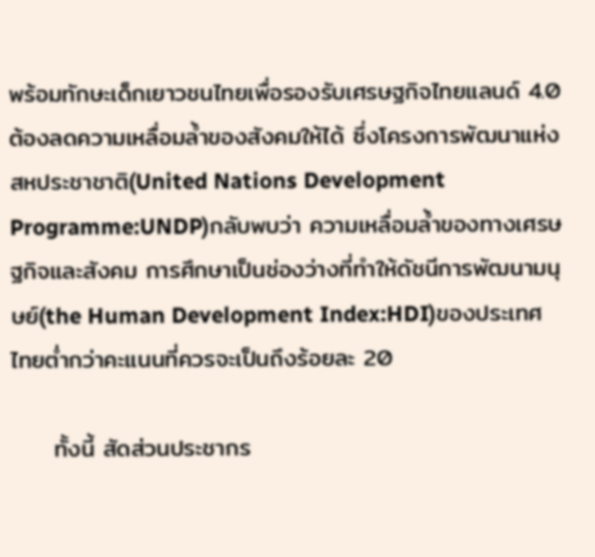พร้อมทักษะเด็กเยาวชนไทยเพื่อรองรับเศรษฐกิจไทยแลนด์ 4.0 ต้องลดความเหลื่อมล้ำของสังคมให้ได้ ซึ่งโครงการพัฒนาแห่งสหประชาชาติ(United Nations Development Programme:UNDP)กลับพบว่า ความเหลื่อมล้ำของทางเศรษฐกิจและสังคม การศึกษาเป็นช่องว่างที่ทำให้ดัชนีการพัฒนามนุษย์(the Human Development Index:HDI)ของประเทศไทยต่ำกว่าคะแนนที่ควรจะเป็นถึงร้อยละ 20

     ทั้งนี้ สัดส่วนประชากร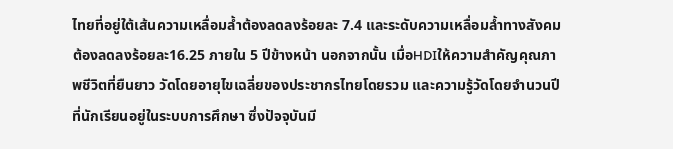ไทยที่อยู่ใต้เส้นความเหลื่อมล้ำต้องลดลงร้อยละ 7.4 และระดับความเหลื่อมล้ำทางสังคม ต้องลดลงร้อยละ16.25 ภายใน 5 ปีข้างหน้า นอกจากนั้น เมื่อHDIให้ความสำคัญคุณภาพชีวิตที่ยืนยาว วัดโดยอายุไขเฉลี่ยของประชากรไทยโดยรวม และความรู้วัดโดยจำนวนปีที่นักเรียนอยู่ในระบบการศึกษา ซึ่งปัจจุบันมี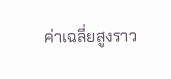ค่าเฉลี่ยสูงราว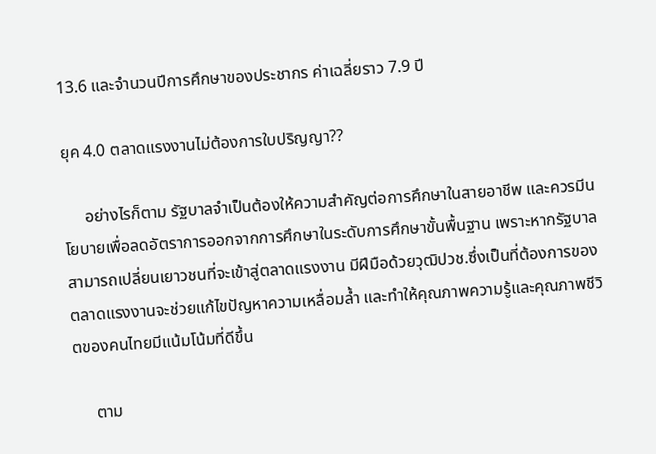13.6 และจำนวนปีการศึกษาของประชากร ค่าเฉลี่ยราว 7.9 ปี

ยุค 4.0 ตลาดแรงงานไม่ต้องการใบปริญญา??

     อย่างไรก็ตาม รัฐบาลจำเป็นต้องให้ความสำคัญต่อการศึกษาในสายอาชีพ และควรมีนโยบายเพื่อลดอัตราการออกจากการศึกษาในระดับการศึกษาขั้นพื้นฐาน เพราะหากรัฐบาลสามารถเปลี่ยนเยาวชนที่จะเข้าสู่ตลาดแรงงาน มีฝีมือด้วยวุฒิปวช.ซึ่งเป็นที่ต้องการของตลาดแรงงานจะช่วยแก้ไขปัญหาความเหลื่อมล้ำ และทำให้คุณภาพความรู้และคุณภาพชีวิตของคนไทยมีแน้มโน้มที่ดีขึ้น

     ตาม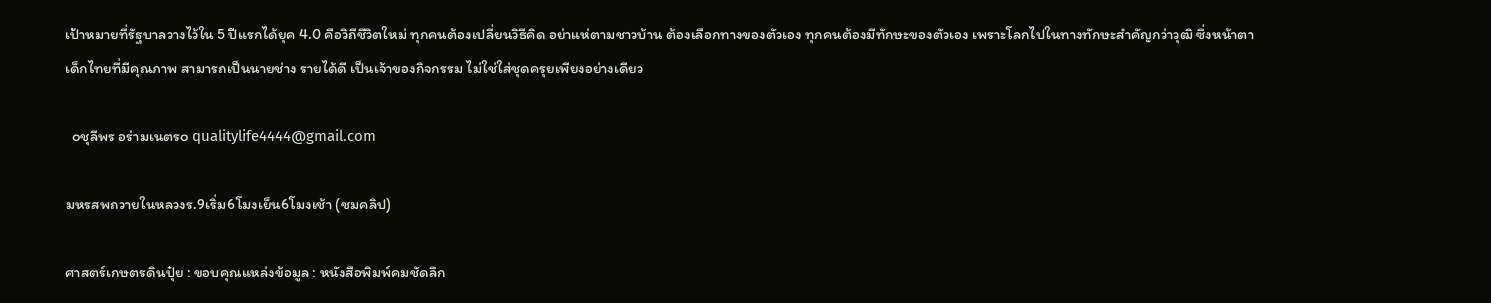เป้าหมายที่รัฐบาลวางไว้ใน 5 ปีแรกได้ยุค 4.0 คือวิถีชีวิตใหม่ ทุกคนต้องเปลี่ยนวิธีคิด อย่าแห่ตามชาวบ้าน ต้องเลือกทางของตัวเอง ทุกคนต้องมีทักษะของตัวเอง เพราะโลกไปในทางทักษะสำคัญกว่าวุฒิ ซึ่งหน้าตาเด็กไทยที่มีคุณภาพ สามารถเป็นนายช่าง รายได้ดี เป็นเจ้าของกิจกรรม ไม่ใช่ใส่ชุดครุยเพียงอย่างเดียว

  ๐ชุลีพร อร่ามเนตร๐ qualitylife4444@gmail.com

มหรสพถวายในหลวงร.9เริ่ม6โมงเย็น6โมงเช้า (ชมคลิป)

ศาสตร์เกษตรดินปุ๋ย : ขอบคุณแหล่งข้อมูล : หนังสือพิมพ์คมชัดลึก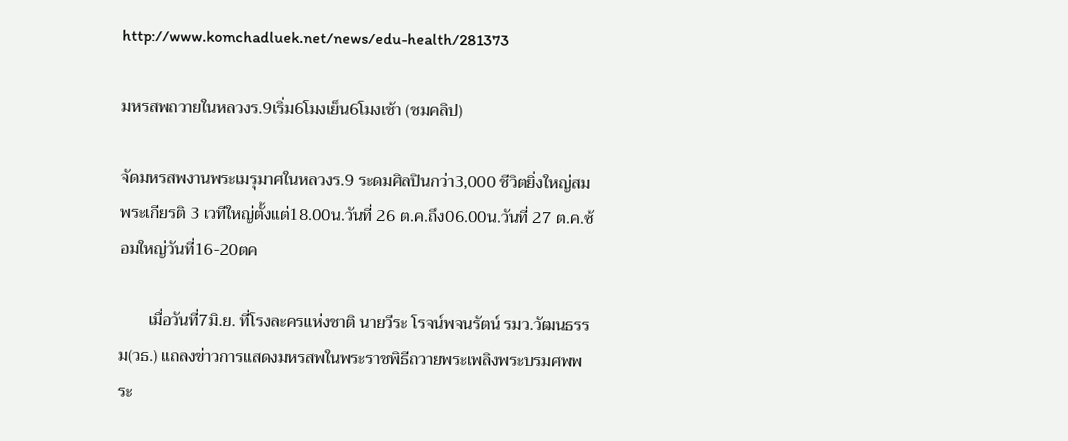http://www.komchadluek.net/news/edu-health/281373

มหรสพถวายในหลวงร.9เริ่ม6โมงเย็น6โมงเช้า (ชมคลิป)

จัดมหรสพงานพระเมรุมาศในหลวงร.9 ระดมศิลปินกว่า3,000 ชีวิตยิ่งใหญ่สมพระเกียรติ 3 เวทีใหญ่ตั้งแต่18.00น.วันที่ 26 ต.ค.ถึง06.00น.วันที่ 27 ต.ค.ซ้อมใหญ่วันที่16-20ตค

       เมื่อวันที่7มิ.ย. ที่โรงละครแห่งชาติ นายวีระ โรจน์พจนรัตน์ รมว.วัฒนธรรม(วธ.) แถลงข่าวการแสดงมหรสพในพระราชพิธีถวายพระเพลิงพระบรมศพพระ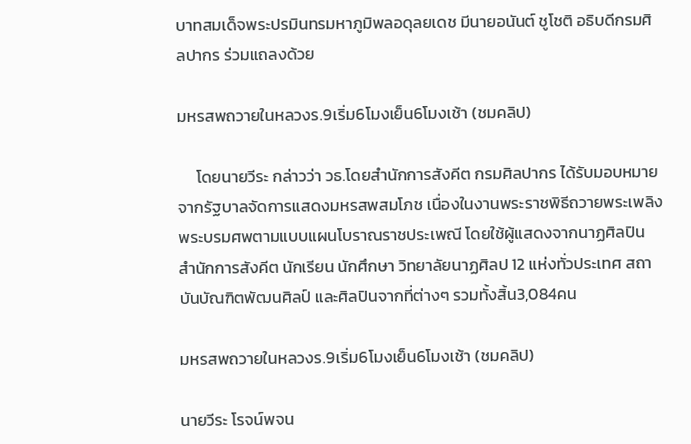บาทสมเด็จพระปรมินทรมหาภูมิพลอดุลยเดช มีนายอนันต์ ชูโชติ อธิบดีกรมศิลปากร ร่วมแถลงด้วย

มหรสพถวายในหลวงร.9เริ่ม6โมงเย็น6โมงเช้า (ชมคลิป)

     โดยนายวีระ กล่าวว่า วธ.โดยสำนักการสังคีต กรมศิลปากร ได้รับมอบหมายจากรัฐบาลจัดการแสดงมหรสพสมโภช เนื่องในงานพระราชพิธีถวายพระเพลิงพระบรมศพตามแบบแผนโบราณราชประเพณี โดยใช้ผู้แสดงจากนาฏศิลปิน สำนักการสังคีต นักเรียน นักศึกษา วิทยาลัยนาฏศิลป 12 แห่งทั่วประเทศ สถาบันบัณฑิตพัฒนศิลป์ และศิลปินจากที่ต่างๆ รวมทั้งสิ้น3,084คน

มหรสพถวายในหลวงร.9เริ่ม6โมงเย็น6โมงเช้า (ชมคลิป)

นายวีระ โรจน์พจน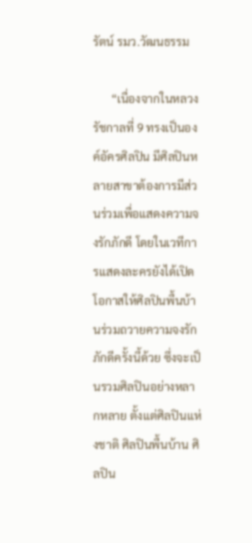รัตน์ รมว.วัฒนธรรม

      “เนื่องจากในหลวง รัชกาลที่ 9 ทรงเป็นองค์อัครศิลปิน มีศิลปินหลายสาขาต้องการมีส่วนร่วมเพื่อแสดงความจงรักภักดี โดยในเวทีการแสดงละครยังได้เปิดโอกาสให้ศิลปินพื้นบ้านร่วมถวายความจงรักภักดีครั้งนี้ด้วย ซึ่งจะเป็นรวมศิลปินอย่างหลากหลาย ตั้งแต่ศิลปินแห่งชาติ ศิลปินพื้นบ้าน ศิลปิน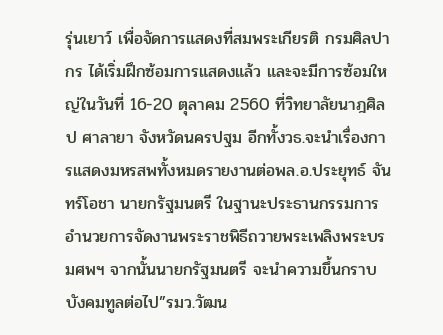รุ่นเยาว์ เพื่อจัดการแสดงที่สมพระเกียรติ กรมศิลปากร ได้เริ่มฝึกซ้อมการแสดงแล้ว และจะมีการซ้อมใหญ่ในวันที่ 16-20 ตุลาคม 2560 ที่วิทยาลัยนาฎศิลป ศาลายา จังหวัดนครปฐม อีกทั้งวธ.จะนำเรื่องการแสดงมหรสพทั้งหมดรายงานต่อพล.อ.ประยุทธ์ จันทร์โอชา นายกรัฐมนตรี ในฐานะประธานกรรมการอำนวยการจัดงานพระราชพิธีถวายพระเพลิงพระบรมศพฯ จากนั้นนายกรัฐมนตรี จะนำความขึ้นกราบบังคมทูลต่อไป”รมว.วัฒน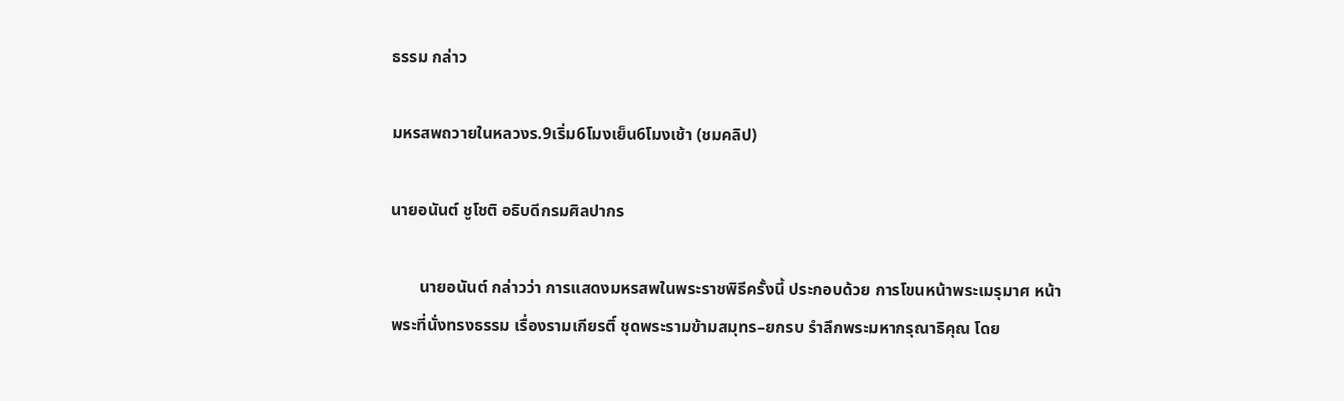ธรรม กล่าว

มหรสพถวายในหลวงร.9เริ่ม6โมงเย็น6โมงเช้า (ชมคลิป)

นายอนันต์ ชูโชติ อธิบดีกรมศิลปากร

       นายอนันต์ กล่าวว่า การแสดงมหรสพในพระราชพิธีครั้งนี้ ประกอบด้วย การโขนหน้าพระเมรุมาศ หน้าพระที่นั่งทรงธรรม เรื่องรามเกียรติ์ ชุดพระรามข้ามสมุทร–ยกรบ รำลึกพระมหากรุณาธิคุณ โดย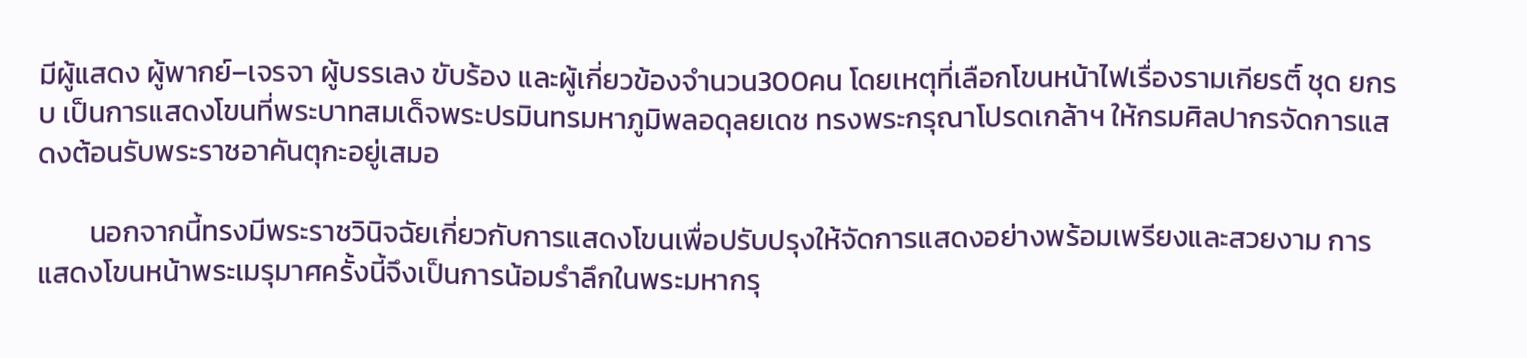มีผู้แสดง ผู้พากย์–เจรจา ผู้บรรเลง ขับร้อง และผู้เกี่ยวข้องจำนวน300คน โดยเหตุที่เลือกโขนหน้าไฟเรื่องรามเกียรติ์ ชุด ยกรบ เป็นการแสดงโขนที่พระบาทสมเด็จพระปรมินทรมหาภูมิพลอดุลยเดช ทรงพระกรุณาโปรดเกล้าฯ ให้กรมศิลปากรจัดการแสดงต้อนรับพระราชอาคันตุกะอยู่เสมอ

        นอกจากนี้ทรงมีพระราชวินิจฉัยเกี่ยวกับการแสดงโขนเพื่อปรับปรุงให้จัดการแสดงอย่างพร้อมเพรียงและสวยงาม การแสดงโขนหน้าพระเมรุมาศครั้งนี้จึงเป็นการน้อมรำลึกในพระมหากรุ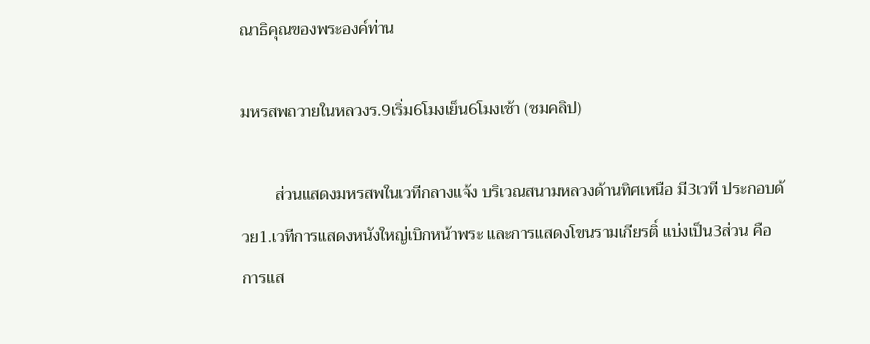ณาธิคุณของพระองค์ท่าน

มหรสพถวายในหลวงร.9เริ่ม6โมงเย็น6โมงเช้า (ชมคลิป)

        ส่วนแสดงมหรสพในเวทีกลางแจ้ง บริเวณสนามหลวงด้านทิศเหนือ มี3เวที ประกอบด้วย1.เวทีการแสดงหนังใหญ่เบิกหน้าพระ และการแสดงโขนรามเกียรติ์ แบ่งเป็น3ส่วน คือ การแส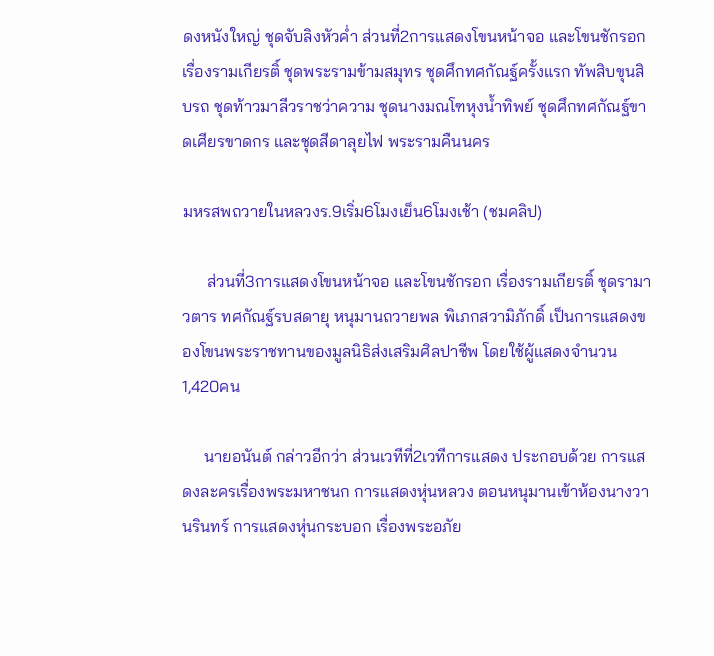ดงหนังใหญ่ ชุดจับลิงหัวค่ำ ส่วนที่2การแสดงโขนหน้าจอ และโขนชักรอก เรื่องรามเกียรติ์ ชุดพระรามข้ามสมุทร ชุดศึกทศกัณฐ์ครั้งแรก ทัพสิบขุนสิบรถ ชุดท้าวมาลีวราชว่าความ ชุดนางมณโฑหุงน้ำทิพย์ ชุดศึกทศกัณฐ์ขาดเศียรขาดกร และชุดสีดาลุยไฟ พระรามคืนนคร

มหรสพถวายในหลวงร.9เริ่ม6โมงเย็น6โมงเช้า (ชมคลิป)

      ส่วนที่3การแสดงโขนหน้าจอ และโขนชักรอก เรื่องรามเกียรติ์ ชุดรามาวตาร ทศกัณฐ์รบสดายุ หนุมานถวายพล พิเภกสวามิภักดิ์ เป็นการแสดงของโขนพระราชทานของมูลนิธิส่งเสริมศิลปาชีพ โดยใช้ผู้แสดงจำนวน1,420คน

     นายอนันต์ กล่าวอีกว่า ส่วนเวทีที่2เวทีการแสดง ประกอบด้วย การแสดงละครเรื่องพระมหาชนก การแสดงหุ่นหลวง ตอนหนุมานเข้าห้องนางวานรินทร์ การแสดงหุ่นกระบอก เรื่องพระอภัย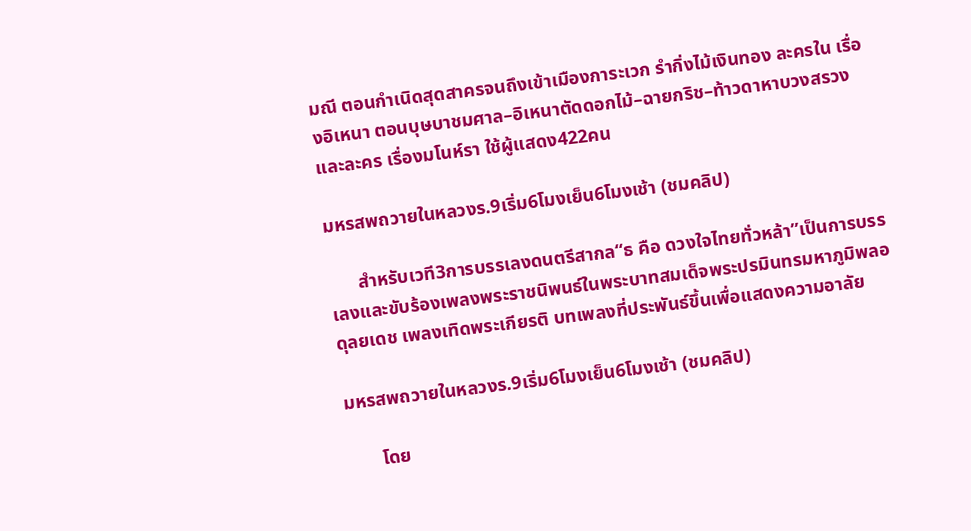มณี ตอนกำเนิดสุดสาครจนถึงเข้าเมืองการะเวก รำกิ่งไม้เงินทอง ละครใน เรื่องอิเหนา ตอนบุษบาชมศาล–อิเหนาตัดดอกไม้–ฉายกริช–ท้าวดาหาบวงสรวง และละคร เรื่องมโนห์รา ใช้ผู้แสดง422คน

มหรสพถวายในหลวงร.9เริ่ม6โมงเย็น6โมงเช้า (ชมคลิป)

      สำหรับเวที3การบรรเลงดนตรีสากล“ธ คือ ดวงใจไทยทั่วหล้า”เป็นการบรรเลงและขับร้องเพลงพระราชนิพนธ์ในพระบาทสมเด็จพระปรมินทรมหาภูมิพลอดุลยเดช เพลงเทิดพระเกียรติ บทเพลงที่ประพันธ์ขึ้นเพื่อแสดงความอาลัย

มหรสพถวายในหลวงร.9เริ่ม6โมงเย็น6โมงเช้า (ชมคลิป)

       โดย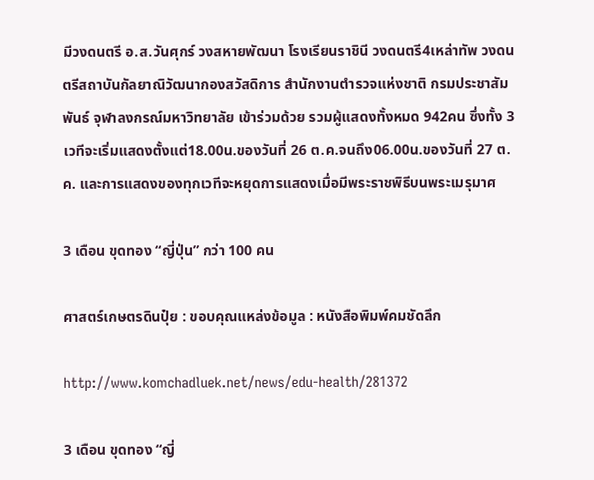มีวงดนตรี อ.ส.วันศุกร์ วงสหายพัฒนา โรงเรียนราชินี วงดนตรี4เหล่าทัพ วงดนตรีสถาบันกัลยาณิวัฒนากองสวัสดิการ สำนักงานตำรวจแห่งชาติ กรมประชาสัมพันธ์ จุฬาลงกรณ์มหาวิทยาลัย เข้าร่วมด้วย รวมผู้แสดงทั้งหมด 942คน ซึ่งทั้ง 3 เวทีจะเริ่มแสดงตั้งแต่18.00น.ของวันที่ 26 ต.ค.จนถึง06.00น.ของวันที่ 27 ต.ค. และการแสดงของทุกเวทีจะหยุดการแสดงเมื่อมีพระราชพิธีบนพระเมรุมาศ

3 เดือน ขุดทอง “ญี่ปุ่น” กว่า 100 คน

ศาสตร์เกษตรดินปุ๋ย : ขอบคุณแหล่งข้อมูล : หนังสือพิมพ์คมชัดลึก

http://www.komchadluek.net/news/edu-health/281372

3 เดือน ขุดทอง “ญี่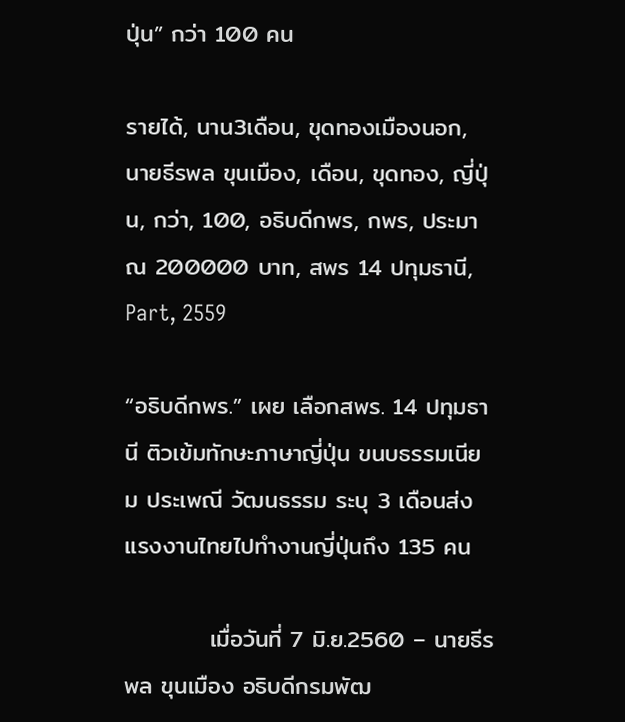ปุ่น” กว่า 100 คน

รายได้, นาน3เดือน, ขุดทองเมืองนอก, นายธีรพล ขุนเมือง, เดือน, ขุดทอง, ญี่ปุ่น, กว่า, 100, อธิบดีกพร, กพร, ประมาณ 200000 บาท, สพร 14 ปทุมธานี, Part, 2559

“อธิบดีกพร.” เผย เลือกสพร. 14 ปทุมธานี ติวเข้มทักษะภาษาญี่ปุ่น ขนบธรรมเนียม ประเพณี วัฒนธรรม ระบุ 3 เดือนส่งแรงงานไทยไปทำงานญี่ปุ่นถึง 135 คน

          เมื่อวันที่ 7 มิ.ย.2560 – นายธีรพล ขุนเมือง อธิบดีกรมพัฒ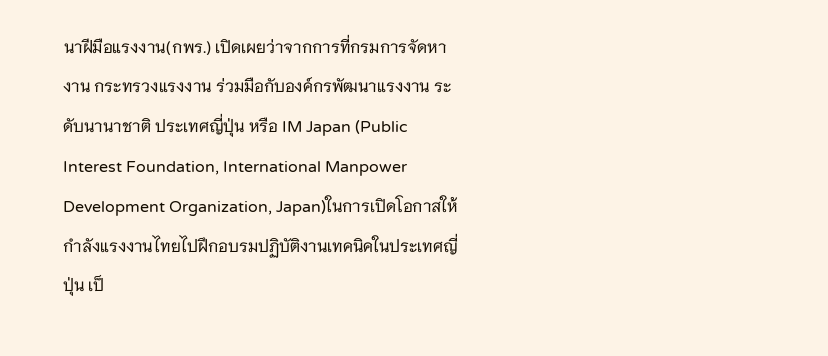นาฝีมือแรงงาน(กพร.) เปิดเผยว่าจากการที่กรมการจัดหางาน กระทรวงแรงงาน ร่วมมือกับองค์กรพัฒนาแรงงาน ระดับนานาชาติ ประเทศญี่ปุ่น หรือ IM Japan (Public Interest Foundation, International Manpower Development Organization, Japan)ในการเปิดโอกาสให้กำลังแรงงานไทยไปฝึกอบรมปฏิบัติงานเทคนิคในประเทศญี่ปุ่น เป็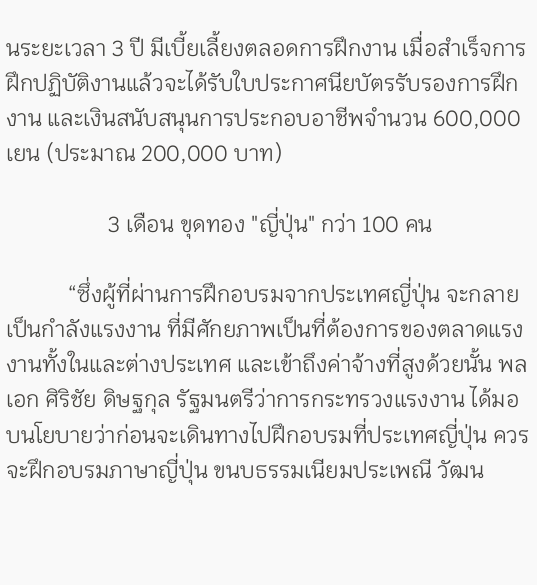นระยะเวลา 3 ปี มีเบี้ยเลี้ยงตลอดการฝึกงาน เมื่อสำเร็จการฝึกปฏิบัติงานแล้วจะได้รับใบประกาศนียบัตรรับรองการฝึกงาน และเงินสนับสนุนการประกอบอาชีพจำนวน 600,000 เยน (ประมาณ 200,000 บาท)

                  3 เดือน ขุดทอง "ญี่ปุ่น" กว่า 100 คน

           “ซึ่งผู้ที่ผ่านการฝึกอบรมจากประเทศญี่ปุ่น จะกลายเป็นกำลังแรงงาน ที่มีศักยภาพเป็นที่ต้องการของตลาดแรงงานทั้งในและต่างประเทศ และเข้าถึงค่าจ้างที่สูงด้วยนั้น พลเอก ศิริชัย ดิษฐกุล รัฐมนตรีว่าการกระทรวงแรงงาน ได้มอบนโยบายว่าก่อนจะเดินทางไปฝึกอบรมที่ประเทศญี่ปุ่น ควรจะฝึกอบรมภาษาญี่ปุ่น ขนบธรรมเนียมประเพณี วัฒน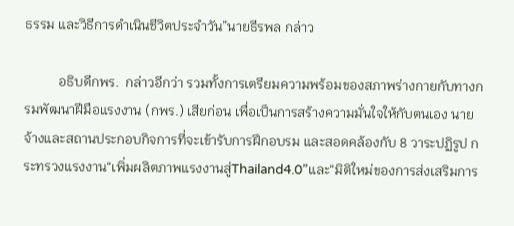ธรรม และวิธีการดำเนินชีวิตประจำวัน”นายธีรพล กล่าว

          อธิบดีกพร.  กล่าวอีกว่า รวมทั้งการเตรียมความพร้อมของสภาพร่างกายกับทางกรมพัฒนาฝีมือแรงงาน (กพร.) เสียก่อน เพื่อเป็นการสร้างความมั่นใจให้กับตนเอง นายจ้างและสถานประกอบกิจการที่จะเข้ารับการฝึกอบรม และสอดคล้องกับ 8 วาระปฏิรูป กระทรวงแรงงาน“เพิ่มผลิตภาพแรงงานสู่Thailand4.0”และ“มิติใหม่ของการส่งเสริมการ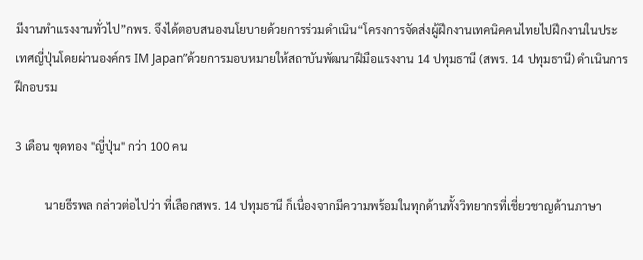มีงานทำแรงงานทั่วไป”กพร. จึงได้ตอบสนองนโยบายด้วยการร่วมดำเนิน“โครงการจัดส่งผู้ฝึกงานเทคนิคคนไทยไปฝึกงานในประเทศญี่ปุ่นโดยผ่านองค์กร IM Japan”ด้วยการมอบหมายให้สถาบันพัฒนาฝีมือแรงงาน 14 ปทุมธานี (สพร. 14 ปทุมธานี) ดำเนินการฝึกอบรม

3 เดือน ขุดทอง "ญี่ปุ่น" กว่า 100 คน

          นายธีรพล กล่าวต่อไปว่า ที่เลือกสพร. 14 ปทุมธานี ก็เนื่องจากมีความพร้อมในทุกด้านทั้งวิทยากรที่เชี่ยวชาญด้านภาษา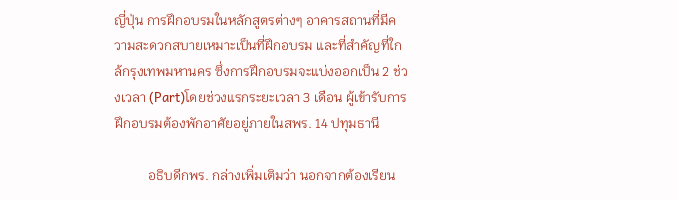ญี่ปุ่น การฝึกอบรมในหลักสูตรต่างๆ อาคารสถานที่มีความสะดวกสบายเหมาะเป็นที่ฝึกอบรม และที่สำคัญที่ใกล้กรุงเทพมหานคร ซึ่งการฝึกอบรมจะแบ่งออกเป็น 2 ช่วงเวลา (Part)โดยช่วงแรกระยะเวลา 3 เดือน ผู้เข้ารับการฝึกอบรมต้องพักอาศัยอยู่ภายในสพร. 14 ปทุมธานี

          อธิบดีกพร. กล่างเพิ่มเติมว่า นอกจากต้องเรียน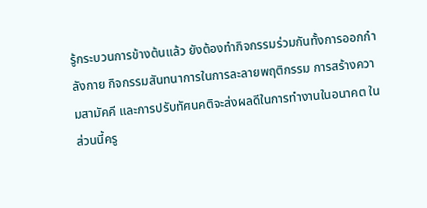รู้กระบวนการข้างต้นแล้ว ยังต้องทำกิจกรรมร่วมกันทั้งการออกกำลังกาย กิจกรรมสันทนาการในการละลายพฤติกรรม การสร้างความสามัคคี และการปรับทัศนคติจะส่งผลดีในการทำงานในอนาคต ในส่วนนี้ครู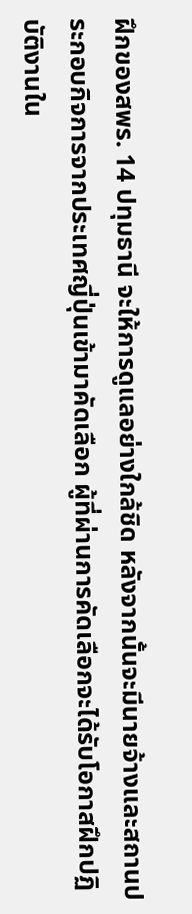ฝึกของสพร. 14 ปทุมธานี จะให้การดูแลอย่างใกล้ชิด หลังจากนั้นจะมีนายจ้างและสถานประกอบกิจการจากประเทศญี่ปุ่นเข้ามาคัดเลือก ผู้ที่ผ่านการคัดเลือกจะได้รับโอกาสฝึกปฏิบัติงานใน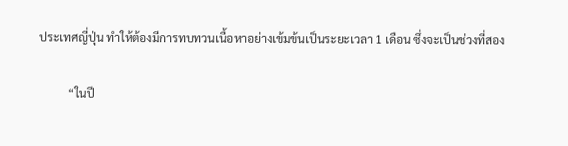ประเทศญี่ปุ่น ทำให้ต้องมีการทบทวนเนื้อหาอย่างเข้มข้นเป็นระยะเวลา 1 เดือน ซึ่งจะเป็นช่วงที่สอง

          “ในปี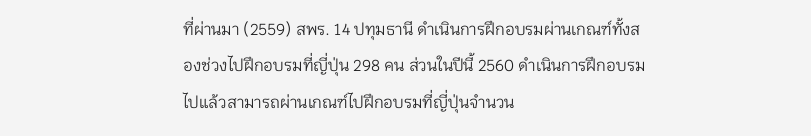ที่ผ่านมา (2559) สพร. 14 ปทุมธานี ดำเนินการฝึกอบรมผ่านเกณฑ์ทั้งสองช่วงไปฝึกอบรมที่ญี่ปุ่น 298 คน ส่วนในปีนี้ 2560 ดำเนินการฝึกอบรมไปแล้วสามารถผ่านเกณฑ์ไปฝึกอบรมที่ญี่ปุ่นจำนวน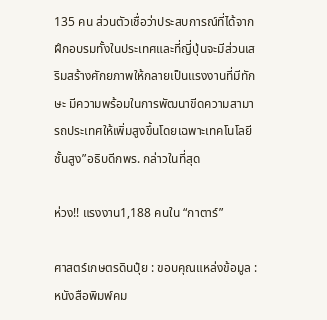135 คน ส่วนตัวเชื่อว่าประสบการณ์ที่ได้จากฝึกอบรมทั้งในประเทศและที่ญี่ปุ่นจะมีส่วนเสริมสร้างศักยภาพให้กลายเป็นแรงงานที่มีทักษะ มีความพร้อมในการพัฒนาขีดความสามารถประเทศให้เพิ่มสูงขึ้นโดยเฉพาะเทคโนโลยีชั้นสูง”อธิบดีกพร. กล่าวในที่สุด

ห่วง!! แรงงาน1,188 คนใน “กาตาร์”

ศาสตร์เกษตรดินปุ๋ย : ขอบคุณแหล่งข้อมูล : หนังสือพิมพ์คม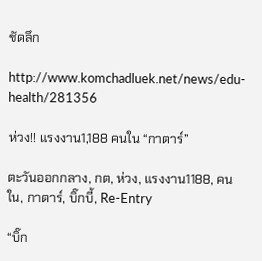ชัดลึก

http://www.komchadluek.net/news/edu-health/281356

ห่วง!! แรงงาน1,188 คนใน “กาตาร์”

ตะวันออกกลาง, กต, ห่วง, แรงงาน1188, คนใน, กาตาร์, บิ๊กบี้, Re-Entry

“บิ๊ก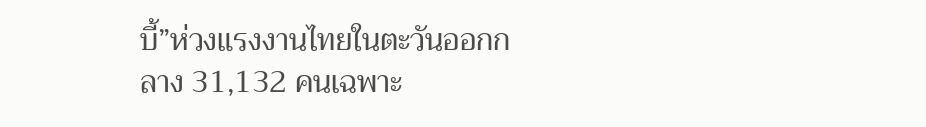บี้”ห่วงแรงงานไทยในตะวันออกกลาง 31,132 คนเฉพาะ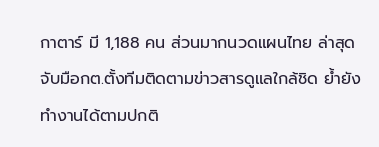กาตาร์ มี 1,188 คน ส่วนมากนวดแผนไทย ล่าสุดจับมือกต.ตั้งทีมติดตามข่าวสารดูแลใกล้ชิด ย้ำยังทำงานได้ตามปกติ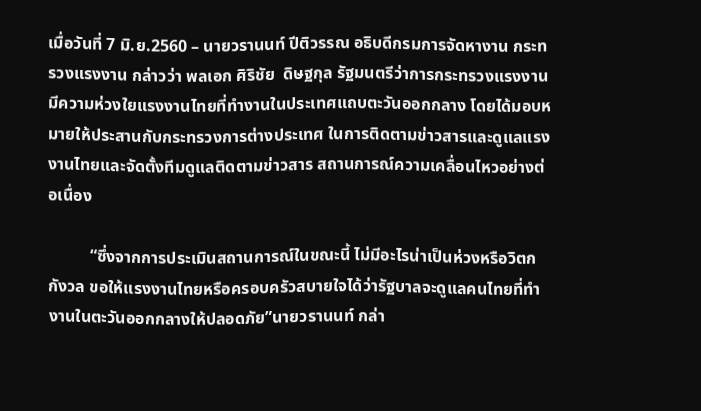เมื่อวันที่ 7 มิ.ย.2560 – นายวรานนท์ ปีติวรรณ อธิบดีกรมการจัดหางาน กระทรวงแรงงาน กล่าวว่า พลเอก ศิริชัย  ดิษฐกุล รัฐมนตรีว่าการกระทรวงแรงงาน มีความห่วงใยแรงงานไทยที่ทำงานในประเทศแถบตะวันออกกลาง โดยได้มอบหมายให้ประสานกับกระทรวงการต่างประเทศ ในการติดตามข่าวสารและดูแลแรงงานไทยและจัดตั้งทีมดูแลติดตามข่าวสาร สถานการณ์ความเคลื่อนไหวอย่างต่อเนื่อง

          “ซึ่งจากการประเมินสถานการณ์ในขณะนี้ ไม่มีอะไรน่าเป็นห่วงหรือวิตกกังวล ขอให้แรงงานไทยหรือครอบครัวสบายใจได้ว่ารัฐบาลจะดูแลคนไทยที่ทำงานในตะวันออกกลางให้ปลอดภัย”นายวรานนท์ กล่า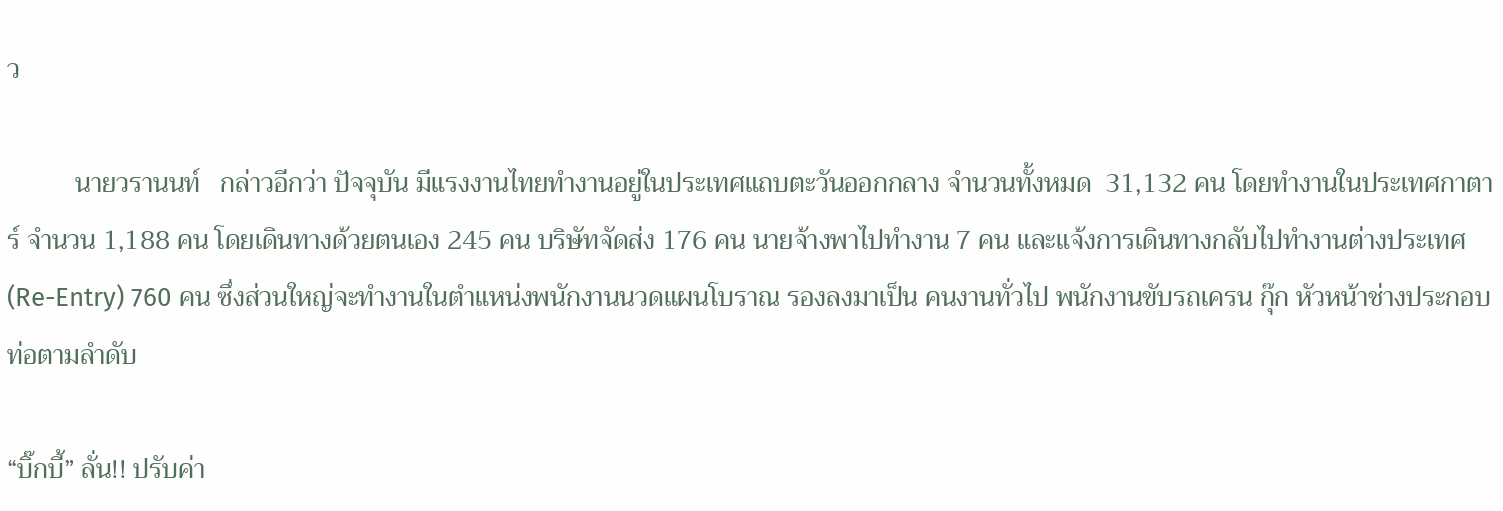ว

          นายวรานนท์   กล่าวอีกว่า ปัจจุบัน มีแรงงานไทยทำงานอยู่ในประเทศแถบตะวันออกกลาง จำนวนทั้งหมด  31,132 คน โดยทำงานในประเทศกาตาร์ จำนวน 1,188 คน โดยเดินทางด้วยตนเอง 245 คน บริษัทจัดส่ง 176 คน นายจ้างพาไปทำงาน 7 คน และแจ้งการเดินทางกลับไปทำงานต่างประเทศ (Re-Entry) 760 คน ซึ่งส่วนใหญ่จะทำงานในตำแหน่งพนักงานนวดแผนโบราณ รองลงมาเป็น คนงานทั่วไป พนักงานขับรถเครน กุ๊ก หัวหน้าช่างประกอบท่อตามลำดับ

“บิ๊กบี้” ลั่น!! ปรับค่า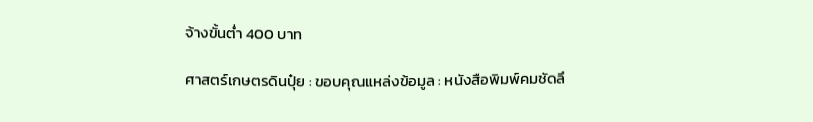จ้างขั้นต่ำ 400 บาท

ศาสตร์เกษตรดินปุ๋ย : ขอบคุณแหล่งข้อมูล : หนังสือพิมพ์คมชัดลึ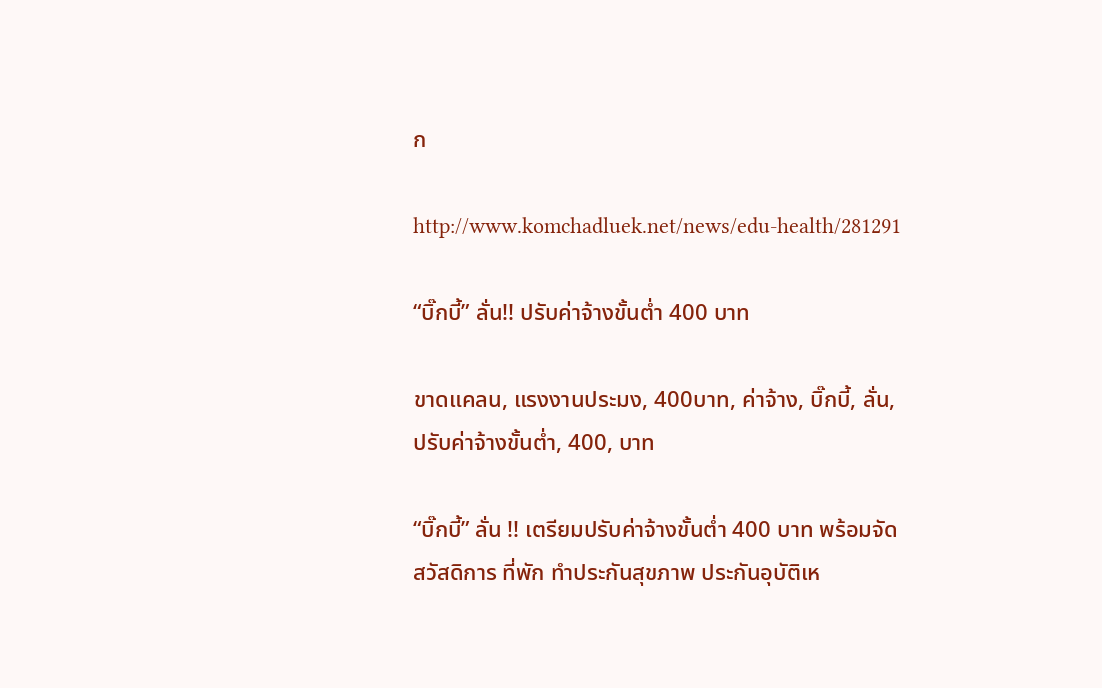ก

http://www.komchadluek.net/news/edu-health/281291

“บิ๊กบี้” ลั่น!! ปรับค่าจ้างขั้นต่ำ 400 บาท

ขาดแคลน, แรงงานประมง, 400บาท, ค่าจ้าง, บิ๊กบี้, ลั่น, ปรับค่าจ้างขั้นต่ำ, 400, บาท

“บิ๊กบี้” ลั่น !! เตรียมปรับค่าจ้างขั้นต่ำ 400 บาท พร้อมจัดสวัสดิการ ที่พัก ทำประกันสุขภาพ ประกันอุบัติเห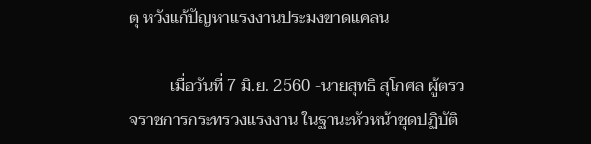ตุ หวังแก้ปัญหาแรงงานประมงขาดแคลน

          เมื่อวันที่ 7 มิ.ย. 2560 -นายสุทธิ สุโกศล ผู้ตรวจราชการกระทรวงแรงงาน ในฐานะหัวหน้าชุดปฏิบัติ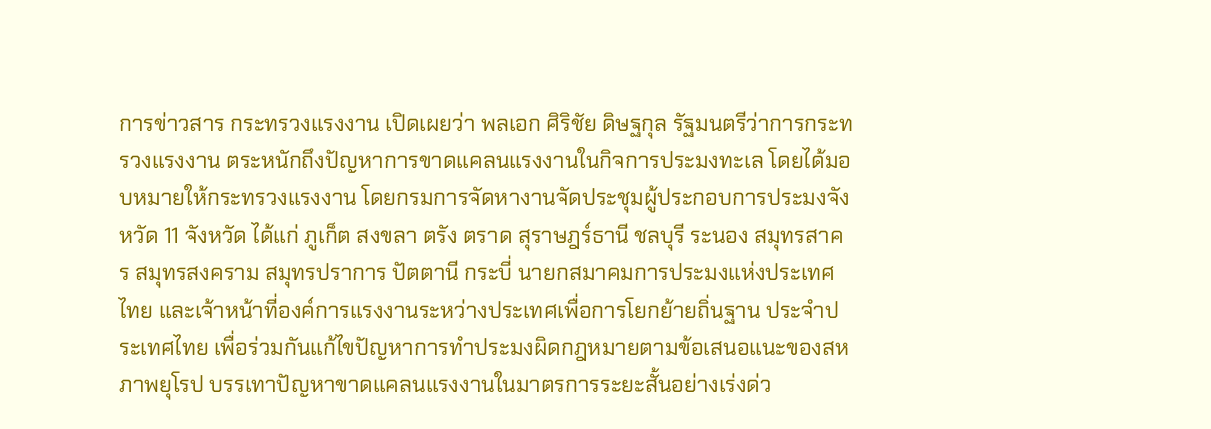การข่าวสาร กระทรวงแรงงาน เปิดเผยว่า พลเอก ศิริชัย ดิษฐกุล รัฐมนตรีว่าการกระทรวงแรงงาน ตระหนักถึงปัญหาการขาดแคลนแรงงานในกิจการประมงทะเล โดยได้มอบหมายให้กระทรวงแรงงาน โดยกรมการจัดหางานจัดประชุมผู้ประกอบการประมงจังหวัด 11 จังหวัด ได้แก่ ภูเก็ต สงขลา ตรัง ตราด สุราษฎร์ธานี ชลบุรี ระนอง สมุทรสาคร สมุทรสงคราม สมุทรปราการ ปัตตานี กระบี่ นายกสมาคมการประมงแห่งประเทศไทย และเจ้าหน้าที่องค์การแรงงานระหว่างประเทศเพื่อการโยกย้ายถิ่นฐาน ประจำประเทศไทย เพื่อร่วมกันแก้ไขปัญหาการทำประมงผิดกฎหมายตามข้อเสนอแนะของสหภาพยุโรป บรรเทาปัญหาขาดแคลนแรงงานในมาตรการระยะสั้นอย่างเร่งด่ว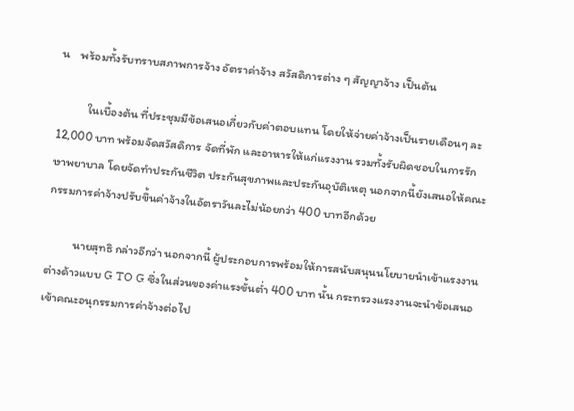น    พร้อมทั้งรับทราบสภาพการจ้าง อัตราค่าจ้าง สวัสดิการต่าง ๆ สัญญาจ้าง เป็นต้น

           ในเบื้องต้น ที่ประชุมมีข้อเสนอเกี่ยวกับค่าตอบแทน โดยให้จ่ายค่าจ้างเป็นรายเดือนๆ ละ 12,000 บาท พร้อมจัดสวัสดิการ จัดที่พัก และอาหารให้แก่แรงงาน รวมทั้งรับผิดชอบในการรักษาพยาบาล โดยจัดทำประกันชีวิต ประกันสุขภาพและประกันอุบัติเหตุ นอกจากนี้ยังเสนอให้คณะกรรมการค่าจ้างปรับขึ้นค่าจ้างในอัตราวันละไม่น้อยกว่า 400 บาทอีกด้วย

          นายสุทธิ กล่าวอีกว่า นอกจากนี้ ผู้ประกอบการพร้อมให้การสนับสนุนนโยบายนำเข้าแรงงานต่างด้าวแบบ G TO G ซึ่งในส่วนของค่าแรงขั้นต่ำ 400 บาท นั้น กระทรวงแรงงานจะนำข้อเสนอเข้าคณะอนุกรรมการค่าจ้างต่อไป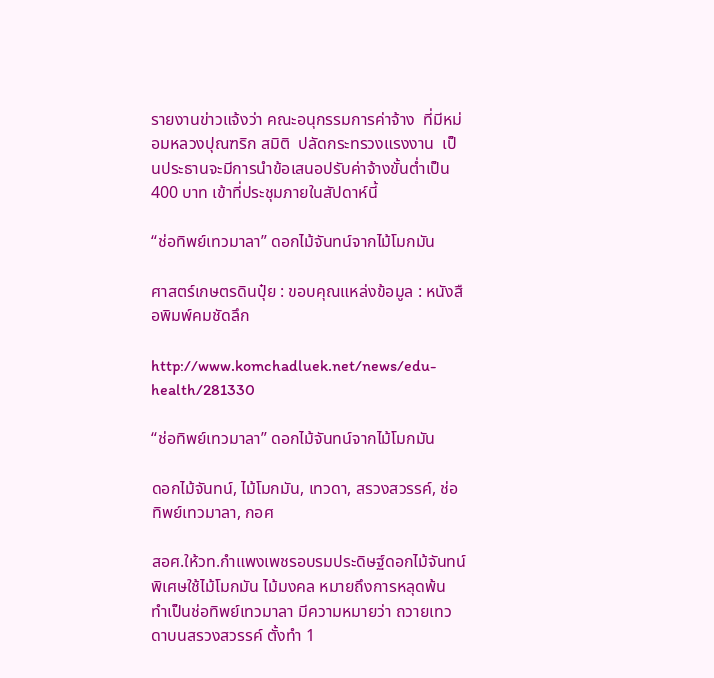รายงานข่าวแจ้งว่า คณะอนุกรรมการค่าจ้าง  ที่มีหม่อมหลวงปุณฑริก สมิติ  ปลัดกระทรวงแรงงาน  เป็นประธานจะมีการนำข้อเสนอปรับค่าจ้างขั้นต่ำเป็น 400 บาท เข้าที่ประชุมภายในสัปดาห์นี้

“ช่อทิพย์เทวมาลา” ดอกไม้จันทน์จากไม้โมกมัน

ศาสตร์เกษตรดินปุ๋ย : ขอบคุณแหล่งข้อมูล : หนังสือพิมพ์คมชัดลึก

http://www.komchadluek.net/news/edu-health/281330

“ช่อทิพย์เทวมาลา” ดอกไม้จันทน์จากไม้โมกมัน

ดอกไม้จันทน์, ไม้โมกมัน, เทวดา, สรวงสวรรค์, ช่อทิพย์เทวมาลา, กอศ

สอศ.ให้วท.กำแพงเพชรอบรมประดิษฐ์ดอกไม้จันทน์พิเศษใช้ไม้โมกมัน ไม้มงคล หมายถึงการหลุดพ้น ทำเป็นช่อทิพย์เทวมาลา มีความหมายว่า ถวายเทวดาบนสรวงสวรรค์ ตั้งทำ 1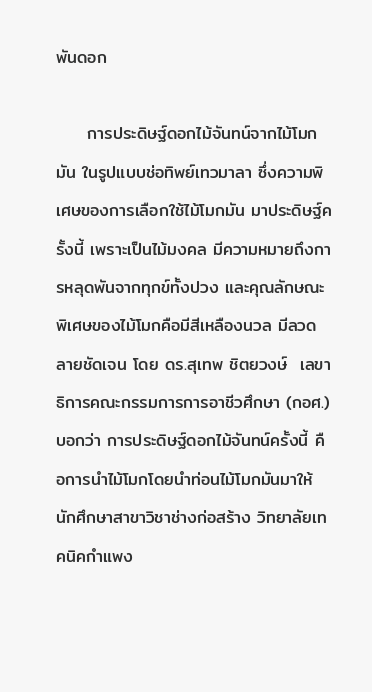พันดอก

     การประดิษฐ์ดอกไม้จันทน์จากไม้โมกมัน ในรูปแบบช่อทิพย์เทวมาลา ซึ่งความพิเศษของการเลือกใช้ไม้โมกมัน มาประดิษฐ์ครั้งนี้ เพราะเป็นไม้มงคล มีความหมายถึงการหลุดพันจากทุกข์ทั้งปวง และคุณลักษณะพิเศษของไม้โมกคือมีสีเหลืองนวล มีลวดลายชัดเจน โดย ดร.สุเทพ ชิตยวงษ์  เลขาธิการคณะกรรมการการอาชีวศึกษา (กอศ.) บอกว่า การประดิษฐ์ดอกไม้จันทน์ครั้งนี้ คือการนำไม้โมกโดยนำท่อนไม้โมกมันมาให้นักศึกษาสาขาวิชาช่างก่อสร้าง วิทยาลัยเทคนิคกำแพง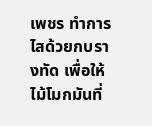เพชร ทำการไสด้วยกบรางทัด เพื่อให้ไม้โมกมันที่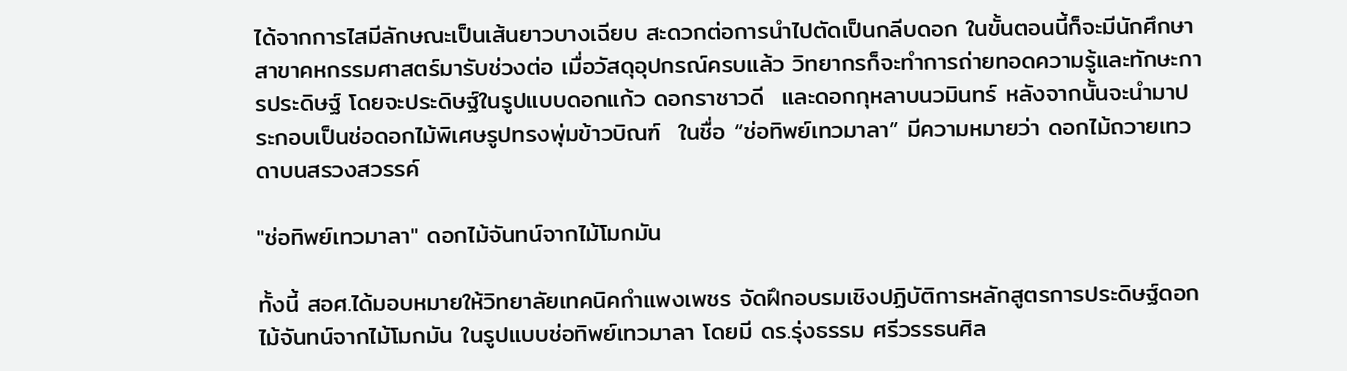ได้จากการไสมีลักษณะเป็นเส้นยาวบางเฉียบ สะดวกต่อการนำไปตัดเป็นกลีบดอก ในขั้นตอนนี้ก็จะมีนักศึกษาสาขาคหกรรมศาสตร์มารับช่วงต่อ เมื่อวัสดุอุปกรณ์ครบแล้ว วิทยากรก็จะทำการถ่ายทอดความรู้และทักษะการประดิษฐ์ โดยจะประดิษฐ์ในรูปแบบดอกแก้ว ดอกราชาวดี  และดอกกุหลาบนวมินทร์ หลังจากนั้นจะนำมาประกอบเป็นช่อดอกไม้พิเศษรูปทรงพุ่มข้าวบิณฑ์  ในชื่อ “ช่อทิพย์เทวมาลา” มีความหมายว่า ดอกไม้ถวายเทวดาบนสรวงสวรรค์

"ช่อทิพย์เทวมาลา" ดอกไม้จันทน์จากไม้โมกมัน

ทั้งนี้ สอศ.ได้มอบหมายให้วิทยาลัยเทคนิคกำแพงเพชร จัดฝึกอบรมเชิงปฏิบัติการหลักสูตรการประดิษฐ์ดอกไม้จันทน์จากไม้โมกมัน ในรูปแบบช่อทิพย์เทวมาลา โดยมี ดร.รุ่งธรรม ศรีวรรธนศิล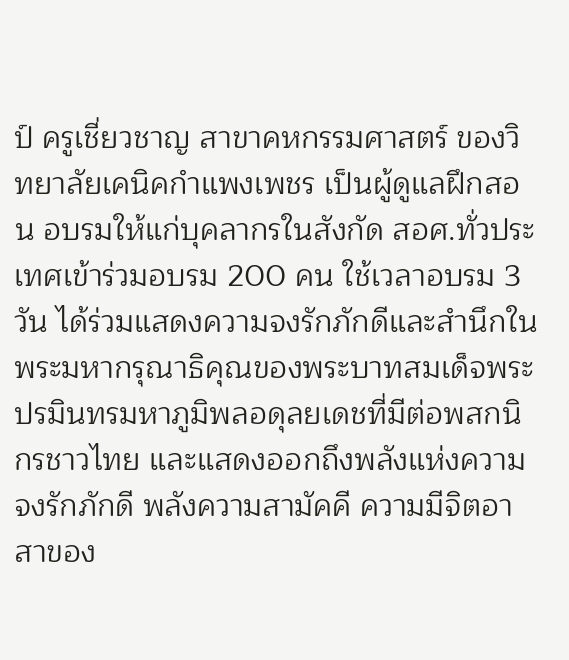ป์ ครูเชี่ยวชาญ สาขาคหกรรมศาสตร์ ของวิทยาลัยเคนิคกำแพงเพชร เป็นผู้ดูแลฝึกสอน อบรมให้แก่บุคลากรในสังกัด สอศ.ทั่วประเทศเข้าร่วมอบรม 200 คน ใช้เวลาอบรม 3 วัน ได้ร่วมแสดงความจงรักภักดีและสำนึกในพระมหากรุณาธิคุณของพระบาทสมเด็จพระปรมินทรมหาภูมิพลอดุลยเดชที่มีต่อพสกนิกรชาวไทย และแสดงออกถึงพลังแห่งความจงรักภักดี พลังความสามัคคี ความมีจิตอาสาของ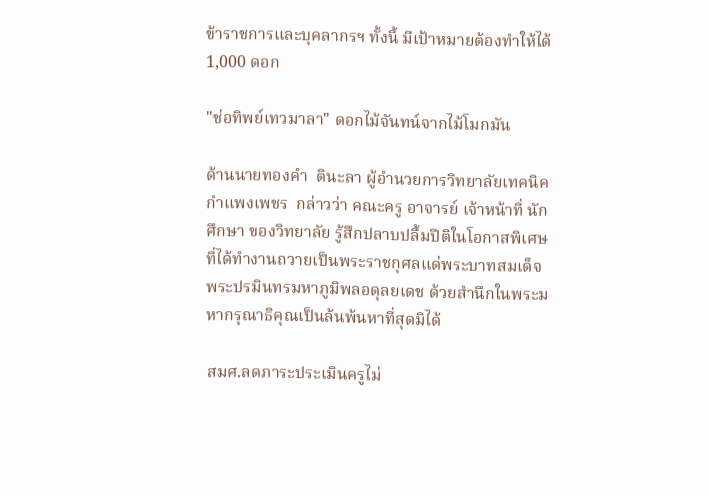ข้าราชการและบุคลากรฯ ทั้งนี้ มีเป้าหมายต้องทำให้ได้ 1,000 ดอก

"ช่อทิพย์เทวมาลา" ดอกไม้จันทน์จากไม้โมกมัน

ด้านนายทองคำ  ตินะลา ผู้อำนวยการวิทยาลัยเทคนิคกำแพงเพชร  กล่าวว่า คณะครู อาจารย์ เจ้าหน้าที่ นักศึกษา ของวิทยาลัย รู้สึกปลาบปลื้มปีติในโอกาสพิเศษที่ได้ทำงานถวายเป็นพระราชกุศลแด่พระบาทสมเด็จพระปรมินทรมหาภูมิพลอดุลยเดช ด้วยสำนึกในพระมหากรุณาธิคุณเป็นล้นพ้นหาที่สุดมิได้

สมศ.ลดภาระประเมินครูไม่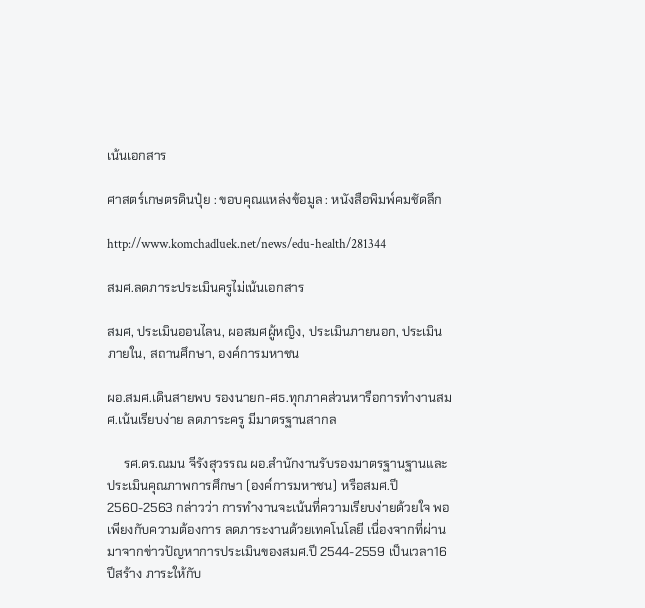เน้นเอกสาร

ศาสตร์เกษตรดินปุ๋ย : ขอบคุณแหล่งข้อมูล : หนังสือพิมพ์คมชัดลึก

http://www.komchadluek.net/news/edu-health/281344

สมศ.ลดภาระประเมินครูไม่เน้นเอกสาร

สมศ, ประเมินออนไลน, ผอสมศผู้หญิง, ประเมินภายนอก, ประเมินภายใน, สถานศึกษา, องค์การมหาชน

ผอ.สมศ.เดินสายพบ รองนายก-ศธ.ทุกภาคส่วนหารือการทำงานสมศ.เน้นเรียบง่าย ลดภาระครู มีมาตรฐานสากล

     รศ.ดร.ณมน จีรังสุวรรณ ผอ.สำนักงานรับรองมาตรฐานฐานและประเมินคุณภาพการศึกษา (องค์การมหาชน) หรือสมศ.ปี 2560-2563 กล่าวว่า การทำงานจะเน้นที่ความเรียบง่ายด้วยใจ พอเพียงกับความต้องการ ลดภาระงานด้วยเทคโนโลยี เนื่องจากที่ผ่านมาจากข่าวปัญหาการประเมินของสมศ.ปี 2544-2559 เป็นเวลา16ปีสร้าง ภาระให้กับ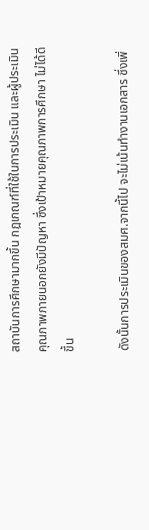สถาบันการศึกษามากขึ้น กฎเกณฑ์ที่ใช้ในการประเมิน และผู้ประเมินคุณภาพภายนอกยังมีปัญหา ซึ่งเป้าหมายคุณภาพการศึกษา ไม่ได้ดีขึ้น

ดังนั้นการประเมินของสมศ.จากนี้ไป จะไม่เน้นทำงานเอกสาร ซึ่งเพิ่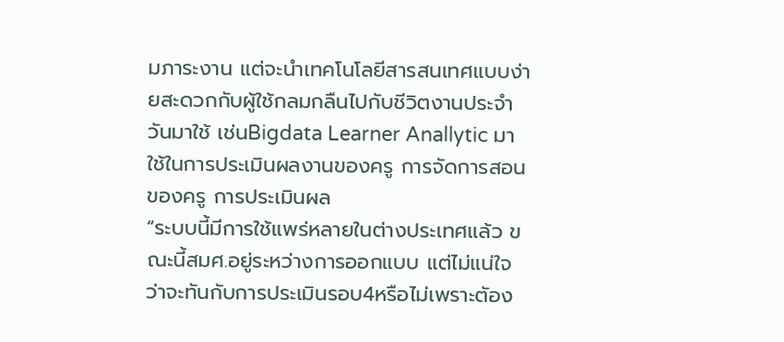มภาระงาน แต่จะนำเทคโนโลยีสารสนเทศแบบง่ายสะดวกกับผู้ใช้กลมกลืนไปกับชีวิตงานประจำวันมาใช้ เช่นBigdata Learner Anallytic มาใช้ในการประเมินผลงานของครู การจัดการสอนของครู การประเมินผล
“ระบบนี้มีการใช้แพร่หลายในต่างประเทศแล้ว ขณะนี้สมศ.อยู่ระหว่างการออกแบบ แต่ไม่แน่ใจว่าจะทันกับการประเมินรอบ4หรือไม่เพราะตัอง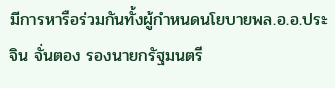มีการหารือร่วมกันทั้งผู้กำหนดนโยบายพล.อ.อ.ประจิน จั่นตอง รองนายกรัฐมนตรี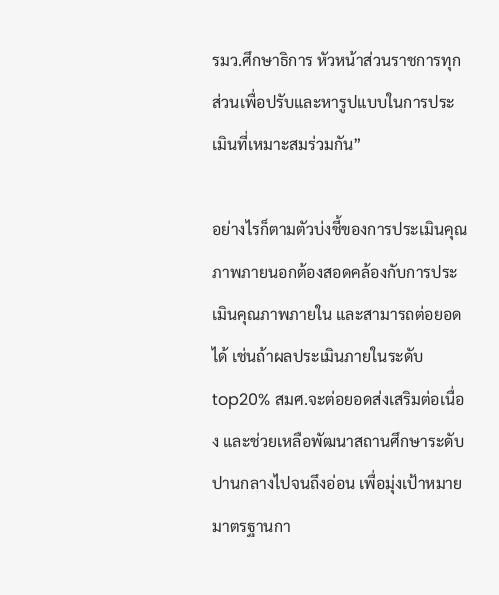รมว.ศึกษาธิการ หัวหน้าส่วนราชการทุกส่วนเพื่อปรับและหารูปแบบในการประเมินที่เหมาะสมร่วมกัน”

อย่างไรก็ตามตัวบ่งชี้ของการประเมินคุณภาพภายนอกต้องสอดคล้องกับการประเมินคุณภาพภายใน และสามารถต่อยอดได้ เช่นถ้าผลประเมินภายในระดับ top20% สมศ.จะต่อยอดส่งเสริมต่อเนื่อง และช่วยเหลือพัฒนาสถานศึกษาระดับปานกลางไปจนถึงอ่อน เพื่อมุ่งเป้าหมายมาตรฐานกา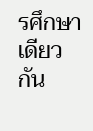รศึกษาเดียวกัน